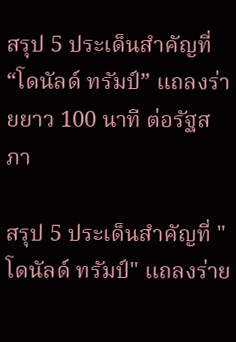สรุป 5 ประเด็นสำคัญที่ “โดนัลด์ ทรัมป์” แถลงร่ายยาว 100 นาที ต่อรัฐสภา

สรุป 5 ประเด็นสำคัญที่ "โดนัลด์ ทรัมป์" แถลงร่าย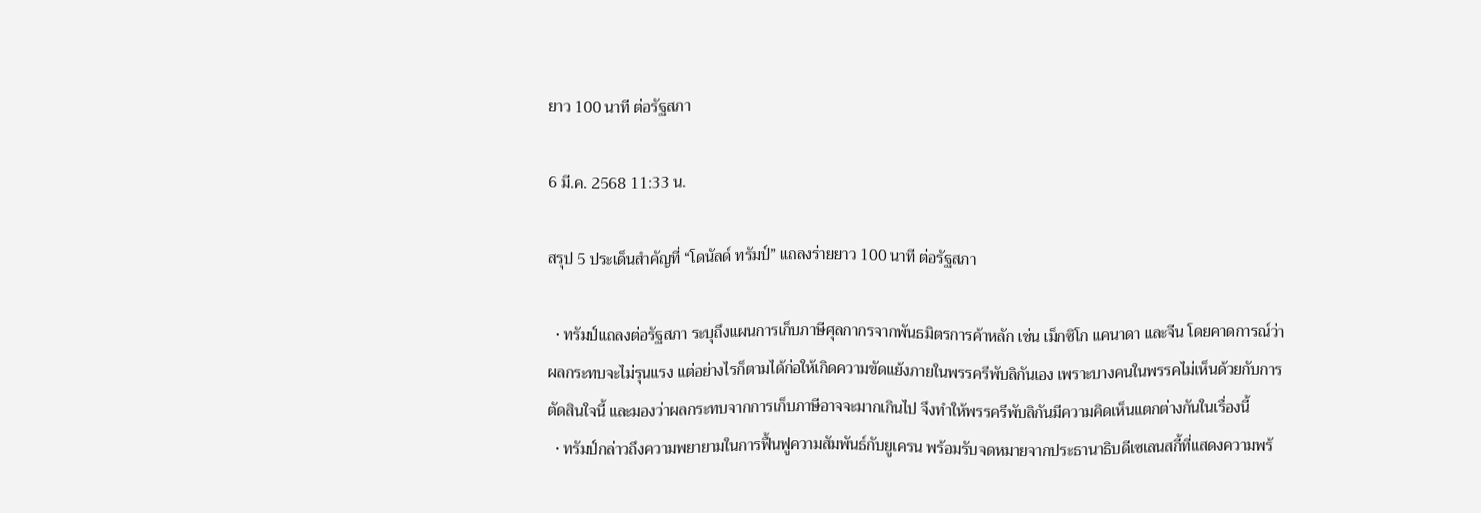ยาว 100 นาที ต่อรัฐสภา

6 มี.ค. 2568 11:33 น.

สรุป 5 ประเด็นสำคัญที่ “โดนัลด์ ทรัมป์” แถลงร่ายยาว 100 นาที ต่อรัฐสภา

  • ทรัมป์แถลงต่อรัฐสภา ระบุถึงแผนการเก็บภาษีศุลกากรจากพันธมิตรการค้าหลัก เช่น เม็กซิโก แคนาดา และจีน โดยคาดการณ์ว่าผลกระทบจะไม่รุนแรง แต่อย่างไรก็ตามได้ก่อให้เกิดความขัดแย้งภายในพรรครีพับลิกันเอง เพราะบางคนในพรรคไม่เห็นด้วยกับการตัดสินใจนี้ และมองว่าผลกระทบจากการเก็บภาษีอาจจะมากเกินไป จึงทำให้พรรครีพับลิกันมีความคิดเห็นแตกต่างกันในเรื่องนี้
  • ทรัมป์กล่าวถึงความพยายามในการฟื้นฟูความสัมพันธ์กับยูเครน พร้อมรับจดหมายจากประธานาธิบดีเซเลนสกี้ที่แสดงความพร้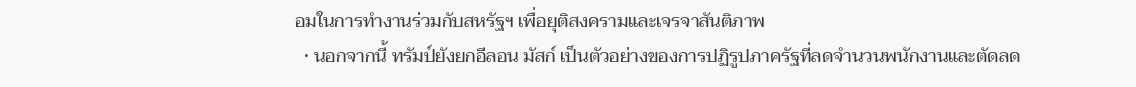อมในการทำงานร่วมกับสหรัฐฯ เพื่อยุติสงครามและเจรจาสันติภาพ
  • นอกจากนี้ ทรัมป์ยังยกอีลอน มัสก์ เป็นตัวอย่างของการปฏิรูปภาครัฐที่ลดจำนวนพนักงานและตัดลด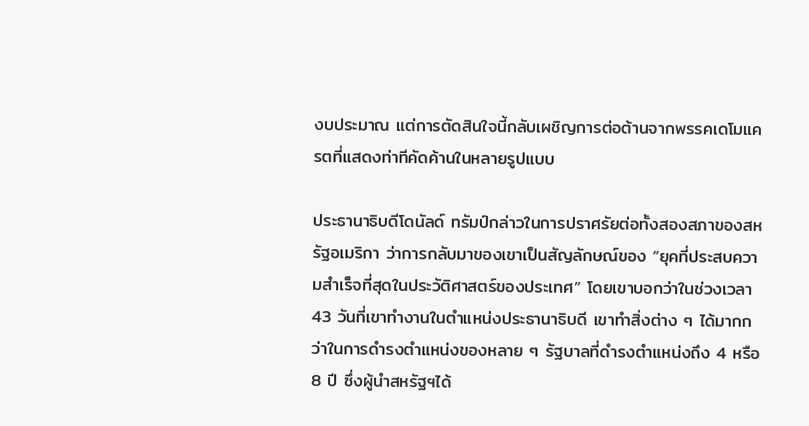งบประมาณ แต่การตัดสินใจนี้กลับเผชิญการต่อต้านจากพรรคเดโมแครตที่แสดงท่าทีคัดค้านในหลายรูปแบบ

ประธานาธิบดีโดนัลด์ ทรัมป์กล่าวในการปราศรัยต่อทั้งสองสภาของสหรัฐอเมริกา ว่าการกลับมาของเขาเป็นสัญลักษณ์ของ “ยุคที่ประสบความสำเร็จที่สุดในประวัติศาสตร์ของประเทศ” โดยเขาบอกว่าในช่วงเวลา 43 วันที่เขาทำงานในตำแหน่งประธานาธิบดี เขาทำสิ่งต่าง ๆ ได้มากกว่าในการดำรงตำแหน่งของหลาย ๆ รัฐบาลที่ดำรงตำแหน่งถึง 4 หรือ 8 ปี ซึ่งผู้นำสหรัฐฯได้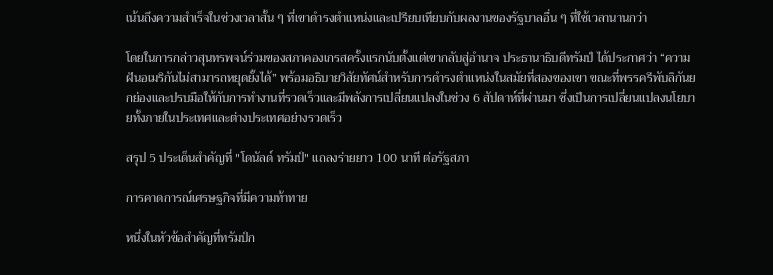เน้นถึงความสำเร็จในช่วงเวลาสั้น ๆ ที่เขาดำรงตำแหน่งและเปรียบเทียบกับผลงานของรัฐบาลอื่น ๆ ที่ใช้เวลานานกว่า

โดยในการกล่าวสุนทรพจน์ร่วมของสภาคองเกรสครั้งแรกนับตั้งแต่เขากลับสู่อำนาจ ประธานาธิบดีทรัมป์ ได้ประกาศว่า “ความฝันอเมริกันไม่สามารถหยุดยั้งได้” พร้อมอธิบายวิสัยทัศน์สำหรับการดำรงตำแหน่งในสมัยที่สองของเขา ขณะที่พรรครีพับลิกันยกย่องและปรบมือให้กับการทำงานที่รวดเร็วและมีพลังการเปลี่ยนแปลงในช่วง 6 สัปดาห์ที่ผ่านมา ซึ่งเป็นการเปลี่ยนแปลงนโยบายทั้งภายในประเทศและต่างประเทศอย่างรวดเร็ว

สรุป 5 ประเด็นสำคัญที่ "โดนัลด์ ทรัมป์" แถลงร่ายยาว 100 นาที ต่อรัฐสภา

การคาดการณ์เศรษฐกิจที่มีความท้าทาย

หนึ่งในหัวข้อสำคัญที่ทรัมป์ก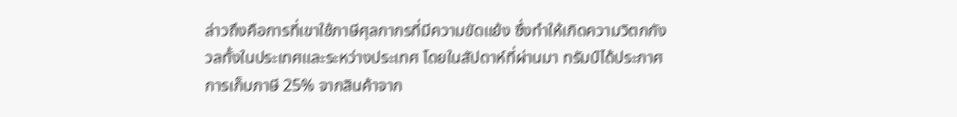ล่าวถึงคือการที่เขาใช้ภาษีศุลกากรที่มีความขัดแย้ง ซึ่งทำให้เกิดความวิตกกังวลทั้งในประเทศและระหว่างประเทศ โดยในสัปดาห์ที่ผ่านมา ทรัมป์ได้ประกาศการเก็บภาษี 25% จากสินค้าจาก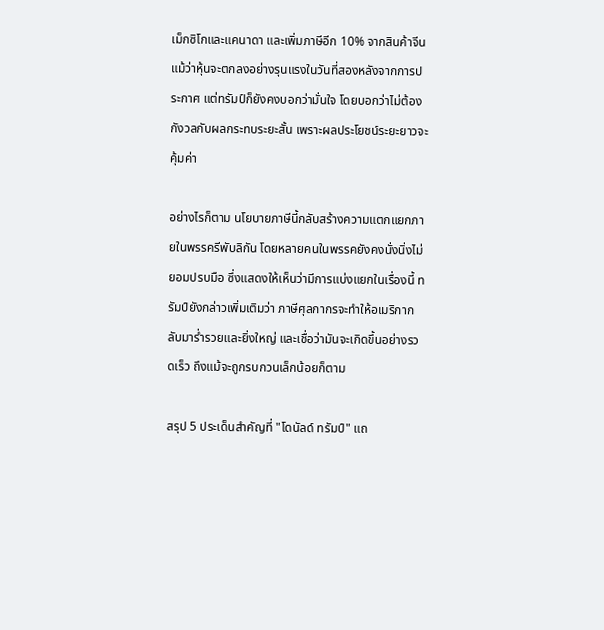เม็กซิโกและแคนาดา และเพิ่มภาษีอีก 10% จากสินค้าจีน แม้ว่าหุ้นจะตกลงอย่างรุนแรงในวันที่สองหลังจากการประกาศ แต่ทรัมป์ก็ยังคงบอกว่ามั่นใจ โดยบอกว่าไม่ต้องกังวลกับผลกระทบระยะสั้น เพราะผลประโยชน์ระยะยาวจะคุ้มค่า

อย่างไรก็ตาม นโยบายภาษีนี้กลับสร้างความแตกแยกภายในพรรครีพับลิกัน โดยหลายคนในพรรคยังคงนั่งนิ่งไม่ยอมปรบมือ ซึ่งแสดงให้เห็นว่ามีการแบ่งแยกในเรื่องนี้ ทรัมป์ยังกล่าวเพิ่มเติมว่า ภาษีศุลกากรจะทำให้อเมริกากลับมาร่ำรวยและยิ่งใหญ่ และเชื่อว่ามันจะเกิดขึ้นอย่างรวดเร็ว ถึงแม้จะถูกรบกวนเล็กน้อยก็ตาม

สรุป 5 ประเด็นสำคัญที่ "โดนัลด์ ทรัมป์" แถ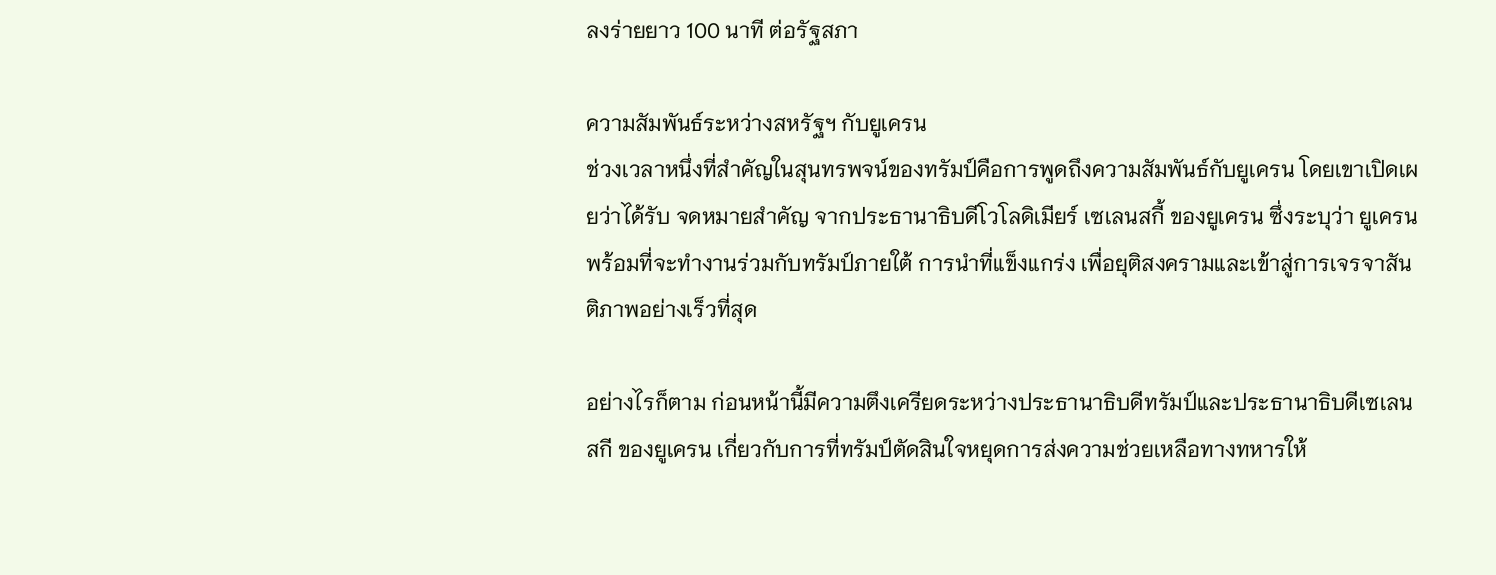ลงร่ายยาว 100 นาที ต่อรัฐสภา

ความสัมพันธ์ระหว่างสหรัฐฯ กับยูเครน
ช่วงเวลาหนึ่งที่สำคัญในสุนทรพจน์ของทรัมป์คือการพูดถึงความสัมพันธ์กับยูเครน โดยเขาเปิดเผยว่าได้รับ จดหมายสำคัญ จากประธานาธิบดีโวโลดิเมียร์ เซเลนสกี้ ของยูเครน ซึ่งระบุว่า ยูเครนพร้อมที่จะทำงานร่วมกับทรัมป์ภายใต้ การนำที่แข็งแกร่ง เพื่อยุติสงครามและเข้าสู่การเจรจาสันติภาพอย่างเร็วที่สุด

อย่างไรก็ตาม ก่อนหน้านี้มีความตึงเครียดระหว่างประธานาธิบดีทรัมป์และประธานาธิบดีเซเลนสกี ของยูเครน เกี่ยวกับการที่ทรัมป์ตัดสินใจหยุดการส่งความช่วยเหลือทางทหารให้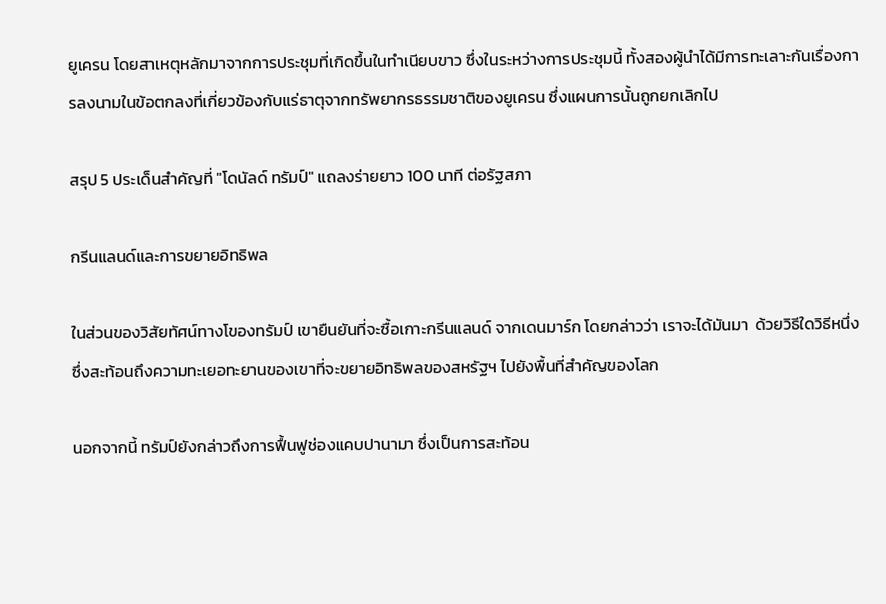ยูเครน โดยสาเหตุหลักมาจากการประชุมที่เกิดขึ้นในทำเนียบขาว ซึ่งในระหว่างการประชุมนี้ ทั้งสองผู้นำได้มีการทะเลาะกันเรื่องการลงนามในข้อตกลงที่เกี่ยวข้องกับแร่ธาตุจากทรัพยากรธรรมชาติของยูเครน ซึ่งแผนการนั้นถูกยกเลิกไป

สรุป 5 ประเด็นสำคัญที่ "โดนัลด์ ทรัมป์" แถลงร่ายยาว 100 นาที ต่อรัฐสภา

กรีนแลนด์และการขยายอิทธิพล

ในส่วนของวิสัยทัศน์ทางโของทรัมป์ เขายืนยันที่จะซื้อเกาะกรีนแลนด์ จากเดนมาร์ก โดยกล่าวว่า เราจะได้มันมา  ด้วยวิธีใดวิธีหนึ่ง ซึ่งสะท้อนถึงความทะเยอทะยานของเขาที่จะขยายอิทธิพลของสหรัฐฯ ไปยังพื้นที่สำคัญของโลก

นอกจากนี้ ทรัมป์ยังกล่าวถึงการฟื้นฟูช่องแคบปานามา ซึ่งเป็นการสะท้อน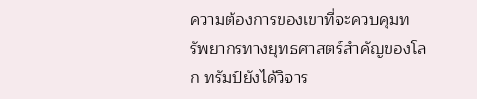ความต้องการของเขาที่จะควบคุมทรัพยากรทางยุทธศาสตร์สำคัญของโลก ทรัมป์ยังได้วิจาร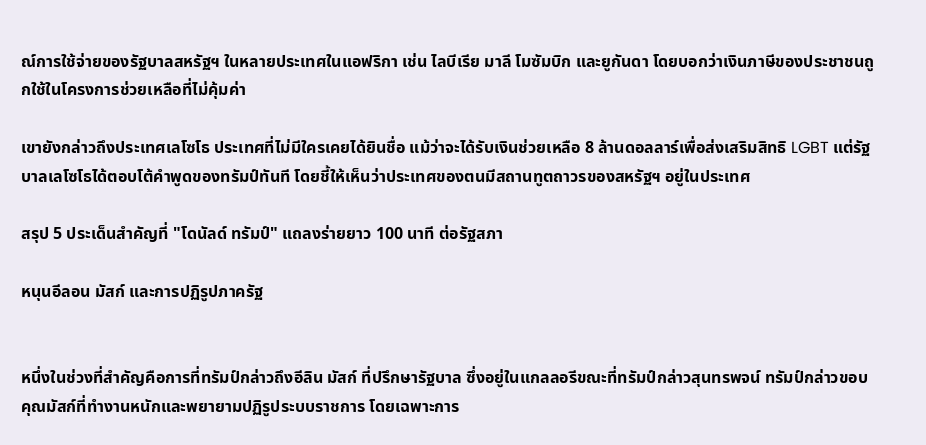ณ์การใช้จ่ายของรัฐบาลสหรัฐฯ ในหลายประเทศในแอฟริกา เช่น ไลบีเรีย มาลี โมซัมบิก และยูกันดา โดยบอกว่าเงินภาษีของประชาชนถูกใช้ในโครงการช่วยเหลือที่ไม่คุ้มค่า

เขายังกล่าวถึงประเทศเลโซโธ ประเทศที่ไม่มีใครเคยได้ยินชื่อ แม้ว่าจะได้รับเงินช่วยเหลือ 8 ล้านดอลลาร์เพื่อส่งเสริมสิทธิ LGBT แต่รัฐบาลเลโซโธได้ตอบโต้คำพูดของทรัมป์ทันที โดยชี้ให้เห็นว่าประเทศของตนมีสถานทูตถาวรของสหรัฐฯ อยู่ในประเทศ

สรุป 5 ประเด็นสำคัญที่ "โดนัลด์ ทรัมป์" แถลงร่ายยาว 100 นาที ต่อรัฐสภา

หนุนอีลอน มัสก์ และการปฏิรูปภาครัฐ


หนึ่งในช่วงที่สำคัญคือการที่ทรัมป์กล่าวถึงอีลิน มัสก์ ที่ปรึกษารัฐบาล ซึ่งอยู่ในแกลลอรีขณะที่ทรัมป์กล่าวสุนทรพจน์ ทรัมป์กล่าวขอบคุณมัสก์ที่ทำงานหนักและพยายามปฏิรูประบบราชการ โดยเฉพาะการ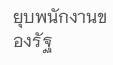ยุบพนักงานของรัฐ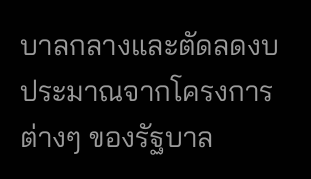บาลกลางและตัดลดงบประมาณจากโครงการต่างๆ ของรัฐบาล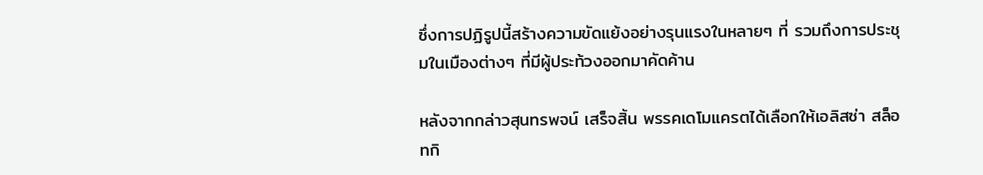ซึ่งการปฏิรูปนี้สร้างความขัดแย้งอย่างรุนแรงในหลายๆ ที่ รวมถึงการประชุมในเมืองต่างๆ ที่มีผู้ประท้วงออกมาคัดค้าน

หลังจากกล่าวสุนทรพจน์ เสร็จสิ้น พรรคเดโมแครตได้เลือกให้เอลิสซ่า สล็อทกิ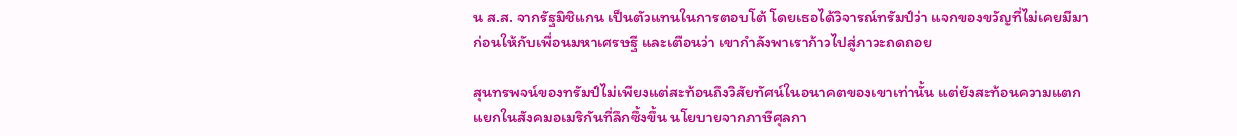น ส.ส. จากรัฐมิชิแกน เป็นตัวแทนในการตอบโต้ โดยเธอได้วิจารณ์ทรัมป์ว่า แจกของขวัญที่ไม่เคยมีมาก่อนให้กับเพื่อนมหาเศรษฐี และเตือนว่า เขากำลังพาเราก้าวไปสู่ภาวะถดถอย

สุนทรพจน์ของทรัมป์ไม่เพียงแต่สะท้อนถึงวิสัยทัศน์ในอนาคตของเขาเท่านั้น แต่ยังสะท้อนความแตกแยกในสังคมอเมริกันที่ลึกซึ้งขึ้น นโยบายจากภาษีศุลกา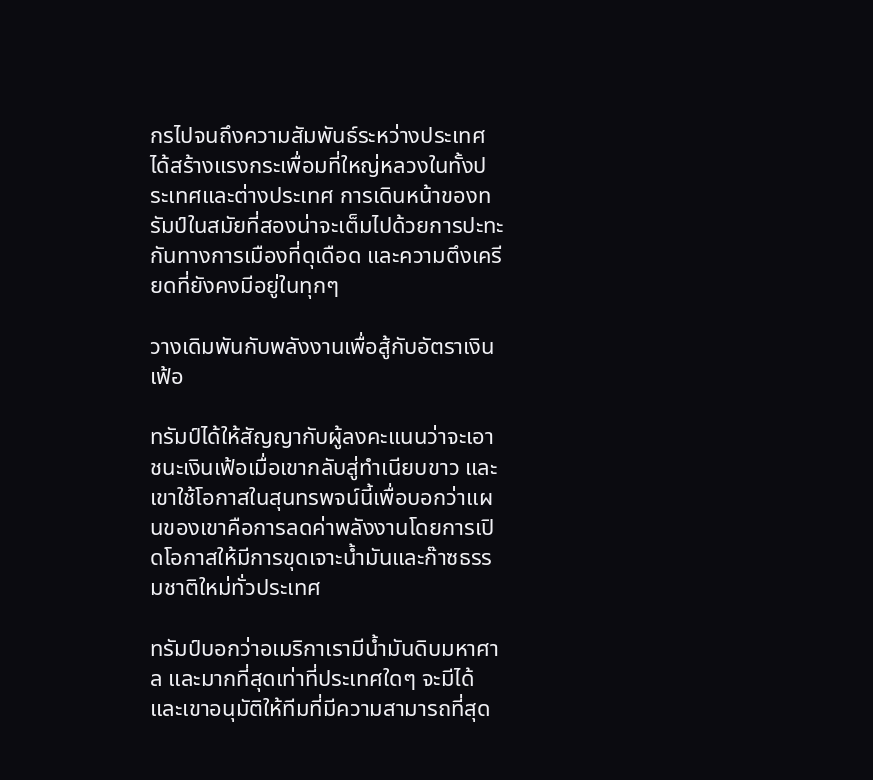กรไปจนถึงความสัมพันธ์ระหว่างประเทศได้สร้างแรงกระเพื่อมที่ใหญ่หลวงในทั้งประเทศและต่างประเทศ การเดินหน้าของทรัมป์ในสมัยที่สองน่าจะเต็มไปด้วยการปะทะกันทางการเมืองที่ดุเดือด และความตึงเครียดที่ยังคงมีอยู่ในทุกๆ

วางเดิมพันกับพลังงานเพื่อสู้กับอัตราเงินเฟ้อ

ทรัมป์ได้ให้สัญญากับผู้ลงคะแนนว่าจะเอาชนะเงินเฟ้อเมื่อเขากลับสู่ทำเนียบขาว และเขาใช้โอกาสในสุนทรพจน์นี้เพื่อบอกว่าแผนของเขาคือการลดค่าพลังงานโดยการเปิดโอกาสให้มีการขุดเจาะน้ำมันและก๊าซธรรมชาติใหม่ทั่วประเทศ

ทรัมป์บอกว่าอเมริกาเรามีน้ำมันดิบมหาศาล และมากที่สุดเท่าที่ประเทศใดๆ จะมีได้ และเขาอนุมัติให้ทีมที่มีความสามารถที่สุด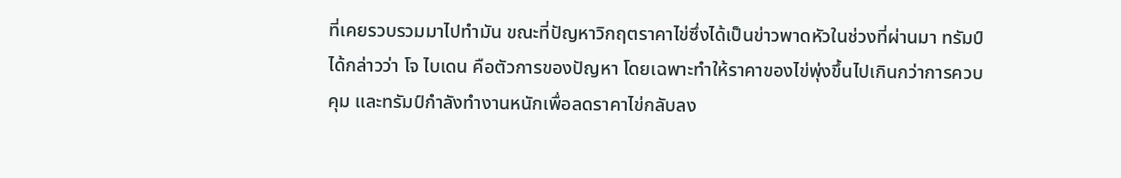ที่เคยรวบรวมมาไปทำมัน ขณะที่ปัญหาวิกฤตราคาไข่ซึ่งได้เป็นข่าวพาดหัวในช่วงที่ผ่านมา ทรัมป์ได้กล่าวว่า โจ ไบเดน คือตัวการของปัญหา โดยเฉพาะทำให้ราคาของไข่พุ่งขึ้นไปเกินกว่าการควบคุม และทรัมป์กำลังทำงานหนักเพื่อลดราคาไข่กลับลง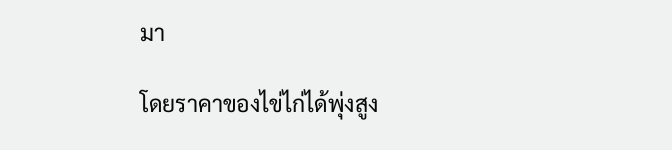มา

โดยราคาของไข่ไก่ได้พุ่งสูง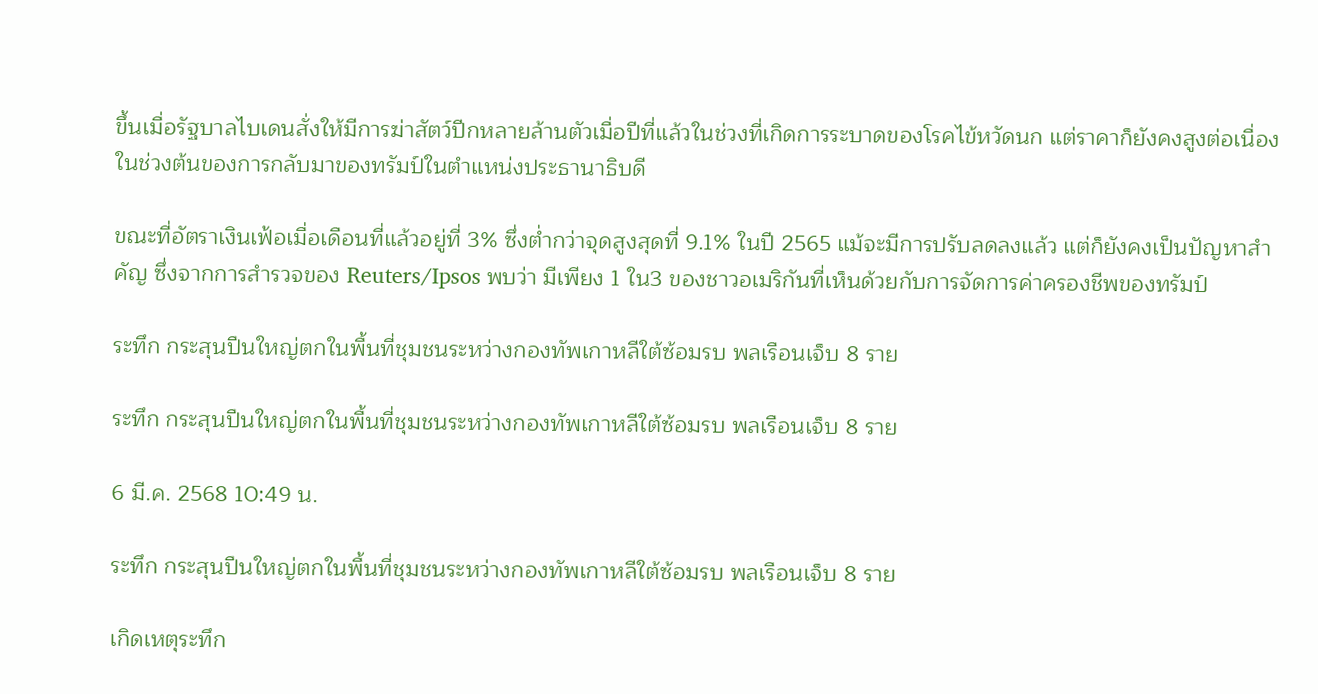ขึ้นเมื่อรัฐบาลไบเดนสั่งให้มีการฆ่าสัตว์ปีกหลายล้านตัวเมื่อปีที่แล้วในช่วงที่เกิดการระบาดของโรคไข้หวัดนก แต่ราคาก็ยังคงสูงต่อเนื่องในช่วงต้นของการกลับมาของทรัมป์ในตำแหน่งประธานาธิบดี

ขณะที่อัตราเงินเฟ้อเมื่อเดือนที่แล้วอยู่ที่ 3% ซึ่งต่ำกว่าจุดสูงสุดที่ 9.1% ในปี 2565 แม้จะมีการปรับลดลงแล้ว แต่ก็ยังคงเป็นปัญหาสำคัญ ซึ่งจากการสำรวจของ Reuters/Ipsos พบว่า มีเพียง 1 ใน3 ของชาวอเมริกันที่เห็นด้วยกับการจัดการค่าครองชีพของทรัมป์

ระทึก กระสุนปืนใหญ่ตกในพื้นที่ชุมชนระหว่างกองทัพเกาหลีใต้ซ้อมรบ พลเรือนเจ็บ 8 ราย

ระทึก กระสุนปืนใหญ่ตกในพื้นที่ชุมชนระหว่างกองทัพเกาหลีใต้ซ้อมรบ พลเรือนเจ็บ 8 ราย

6 มี.ค. 2568 10:49 น.

ระทึก กระสุนปืนใหญ่ตกในพื้นที่ชุมชนระหว่างกองทัพเกาหลีใต้ซ้อมรบ พลเรือนเจ็บ 8 ราย

เกิดเหตุระทึก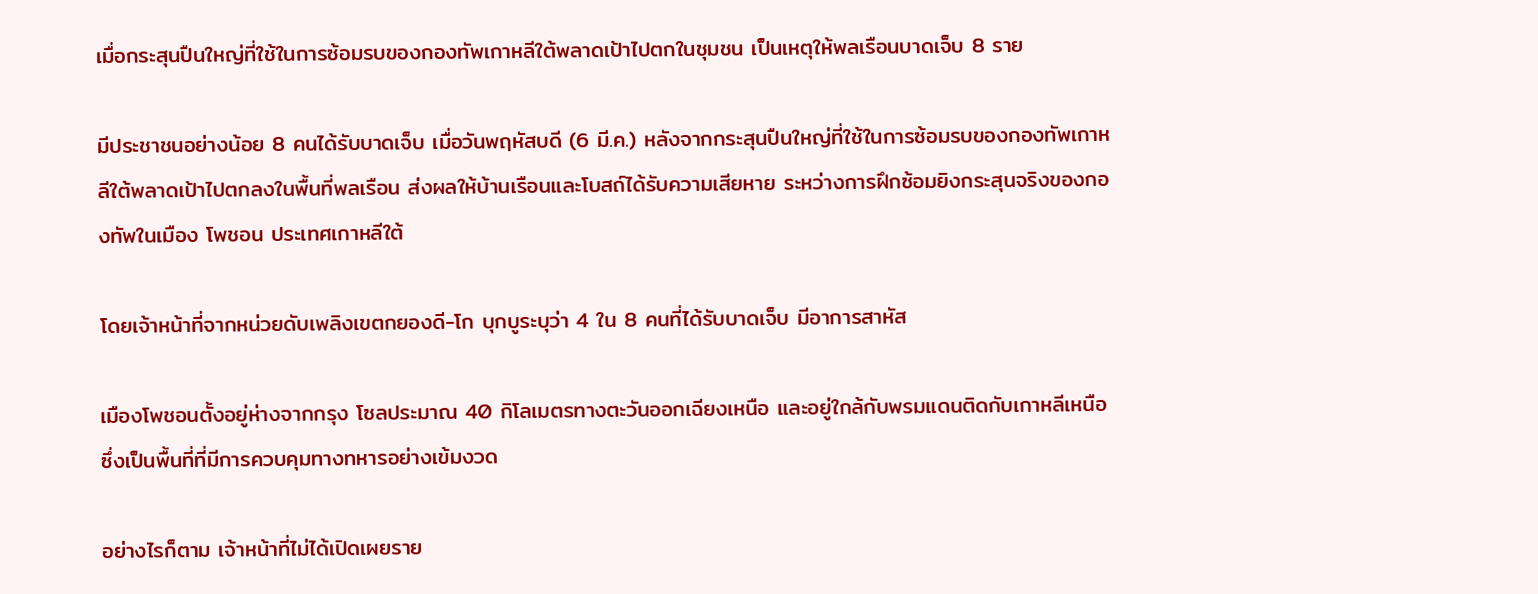เมื่อกระสุนปืนใหญ่ที่ใช้ในการซ้อมรบของกองทัพเกาหลีใต้พลาดเป้าไปตกในชุมชน เป็นเหตุให้พลเรือนบาดเจ็บ 8 ราย

มีประชาชนอย่างน้อย 8 คนได้รับบาดเจ็บ เมื่อวันพฤหัสบดี (6 มี.ค.) หลังจากกระสุนปืนใหญ่ที่ใช้ในการซ้อมรบของกองทัพเกาหลีใต้พลาดเป้าไปตกลงในพื้นที่พลเรือน ส่งผลให้บ้านเรือนและโบสถ์ได้รับความเสียหาย ระหว่างการฝึกซ้อมยิงกระสุนจริงของกองทัพในเมือง โพชอน ประเทศเกาหลีใต้

โดยเจ้าหน้าที่จากหน่วยดับเพลิงเขตกยองดี-โก บุกบูระบุว่า 4 ใน 8 คนที่ได้รับบาดเจ็บ มีอาการสาหัส

เมืองโพชอนตั้งอยู่ห่างจากกรุง โซลประมาณ 40 กิโลเมตรทางตะวันออกเฉียงเหนือ และอยู่ใกล้กับพรมแดนติดกับเกาหลีเหนือ ซึ่งเป็นพื้นที่ที่มีการควบคุมทางทหารอย่างเข้มงวด

อย่างไรก็ตาม เจ้าหน้าที่ไม่ได้เปิดเผยราย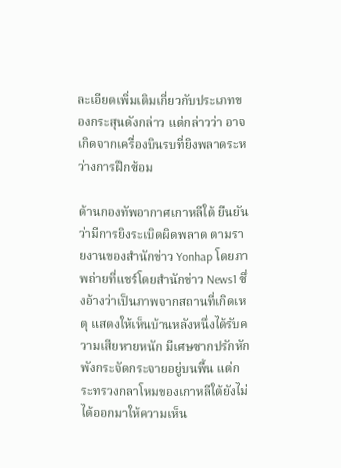ละเอียดเพิ่มเติมเกี่ยวกับประเภทของกระสุนดังกล่าว แต่กล่าวว่า อาจเกิดจากเครื่องบินรบที่ยิงพลาดระหว่างการฝึกซ้อม

ด้านกองทัพอากาศเกาหลีใต้ ยืนยันว่ามีการยิงระเบิดผิดพลาด ตามรายงานของสำนักข่าว Yonhap โดยภาพถ่ายที่แชร์โดยสำนักข่าว News1 ซึ่งอ้างว่าเป็นภาพจากสถานที่เกิดเหตุ แสดงให้เห็นบ้านหลังหนึ่งได้รับความเสียหายหนัก มีเศษซากปรักหักพังกระจัดกระจายอยู่บนพื้น แต่กระทรวงกลาโหมของเกาหลีใต้ยังไม่ได้ออกมาให้ความเห็น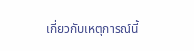เกี่ยวกับเหตุการณ์นี้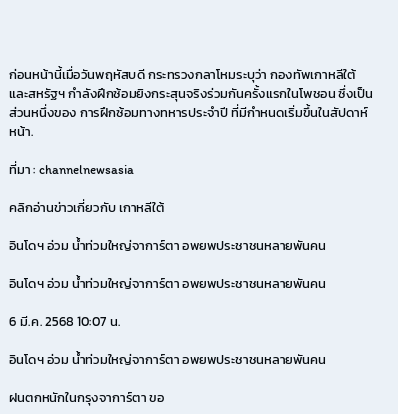ก่อนหน้านี้เมื่อวันพฤหัสบดี กระทรวงกลาโหมระบุว่า กองทัพเกาหลีใต้และสหรัฐฯ กำลังฝึกซ้อมยิงกระสุนจริงร่วมกันครั้งแรกในโพชอน ซึ่งเป็นส่วนหนึ่งของ การฝึกซ้อมทางทหารประจำปี ที่มีกำหนดเริ่มขึ้นในสัปดาห์หน้า.

ที่มา : channelnewsasia

คลิกอ่านข่าวเกี่ยวกับ เกาหลีใต้

อินโดฯ อ่วม น้ำท่วมใหญ่จาการ์ตา อพยพประชาชนหลายพันคน

อินโดฯ อ่วม น้ำท่วมใหญ่จาการ์ตา อพยพประชาชนหลายพันคน

6 มี.ค. 2568 10:07 น.

อินโดฯ อ่วม น้ำท่วมใหญ่จาการ์ตา อพยพประชาชนหลายพันคน

ฝนตกหนักในกรุงจาการ์ตา ขอ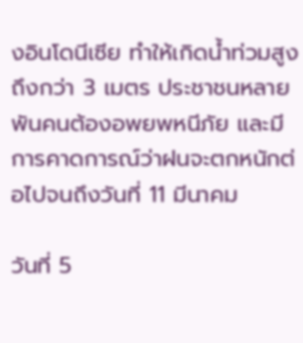งอินโดนีเซีย ทำให้เกิดน้ำท่วมสูงถึงกว่า 3 เมตร ประชาชนหลายพันคนต้องอพยพหนีภัย และมีการคาดการณ์ว่าฝนจะตกหนักต่อไปจนถึงวันที่ 11 มีนาคม

วันที่ 5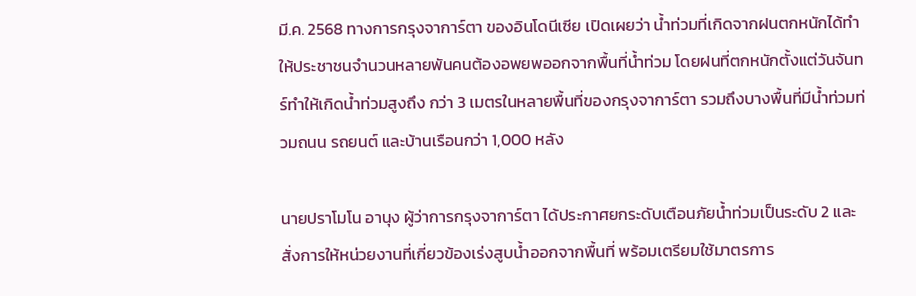มี.ค. 2568 ทางการกรุงจาการ์ตา ของอินโดนีเซีย เปิดเผยว่า น้ำท่วมที่เกิดจากฝนตกหนักได้ทำให้ประชาชนจำนวนหลายพันคนต้องอพยพออกจากพื้นที่น้ำท่วม โดยฝนที่ตกหนักตั้งแต่วันจันทร์ทำให้เกิดน้ำท่วมสูงถึง กว่า 3 เมตรในหลายพื้นที่ของกรุงจาการ์ตา รวมถึงบางพื้นที่มีน้ำท่วมท่วมถนน รถยนต์ และบ้านเรือนกว่า 1,000 หลัง

นายปราโมโน อานุง ผู้ว่าการกรุงจาการ์ตา ได้ประกาศยกระดับเตือนภัยน้ำท่วมเป็นระดับ 2 และสั่งการให้หน่วยงานที่เกี่ยวข้องเร่งสูบน้ำออกจากพื้นที่ พร้อมเตรียมใช้มาตรการ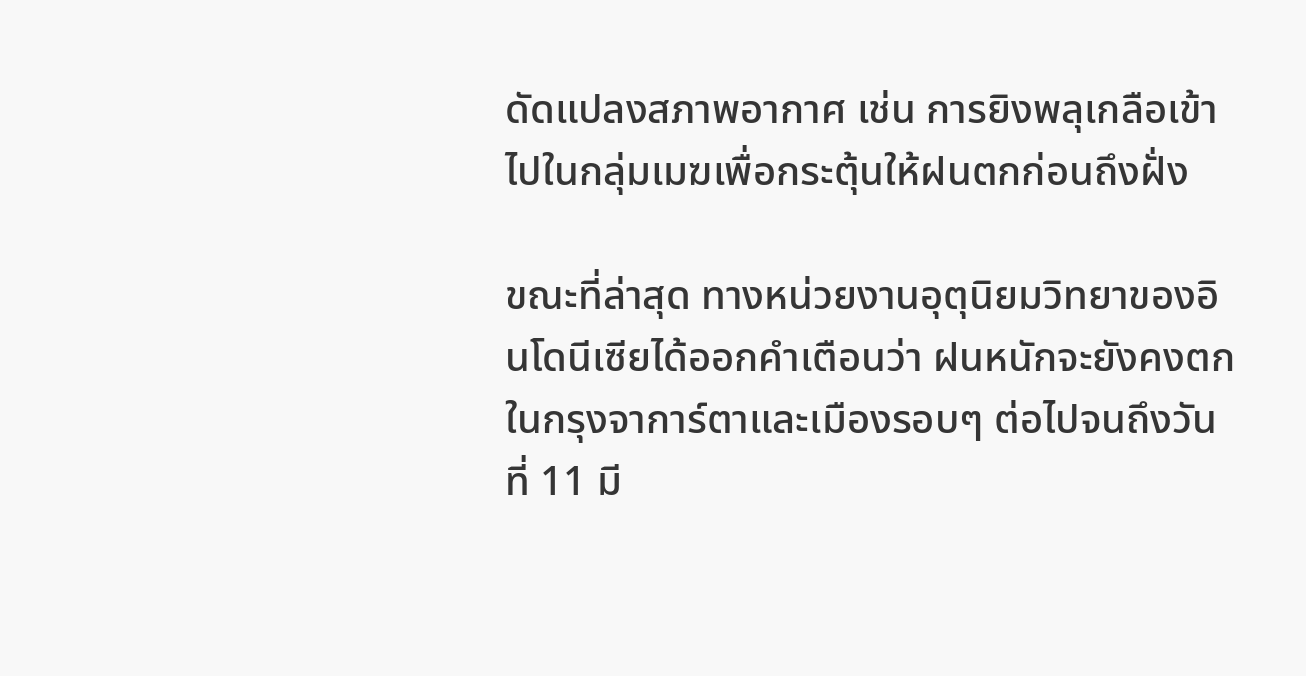ดัดแปลงสภาพอากาศ เช่น การยิงพลุเกลือเข้าไปในกลุ่มเมฆเพื่อกระตุ้นให้ฝนตกก่อนถึงฝั่ง

ขณะที่ล่าสุด ทางหน่วยงานอุตุนิยมวิทยาของอินโดนีเซียได้ออกคำเตือนว่า ฝนหนักจะยังคงตกในกรุงจาการ์ตาและเมืองรอบๆ ต่อไปจนถึงวันที่ 11 มี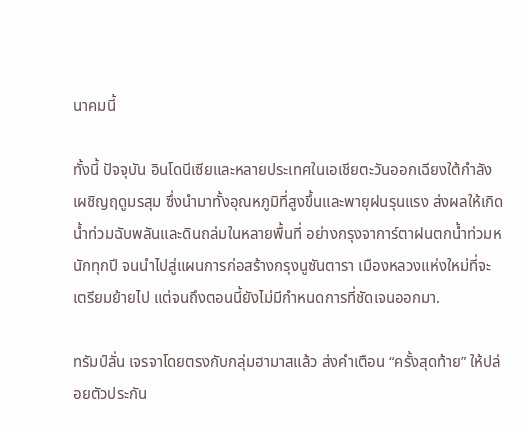นาคมนี้

ทั้งนี้ ปัจจุบัน อินโดนีเซียและหลายประเทศในเอเชียตะวันออกเฉียงใต้กำลังเผชิญฤดูมรสุม ซึ่งนำมาทั้งอุณหภูมิที่สูงขึ้นและพายุฝนรุนแรง ส่งผลให้เกิดน้ำท่วมฉับพลันและดินถล่มในหลายพื้นที่ อย่างกรุงจาการ์ตาฝนตกน้ำท่วมหนักทุกปี จนนำไปสู่แผนการก่อสร้างกรุงนูซันตารา เมืองหลวงแห่งใหม่ที่จะเตรียมย้ายไป แต่จนถึงตอนนี้ยังไม่มีกำหนดการที่ชัดเจนออกมา.

ทรัมป์ลั่น เจรจาโดยตรงกับกลุ่มฮามาสแล้ว ส่งคำเตือน “ครั้งสุดท้าย” ให้ปล่อยตัวประกัน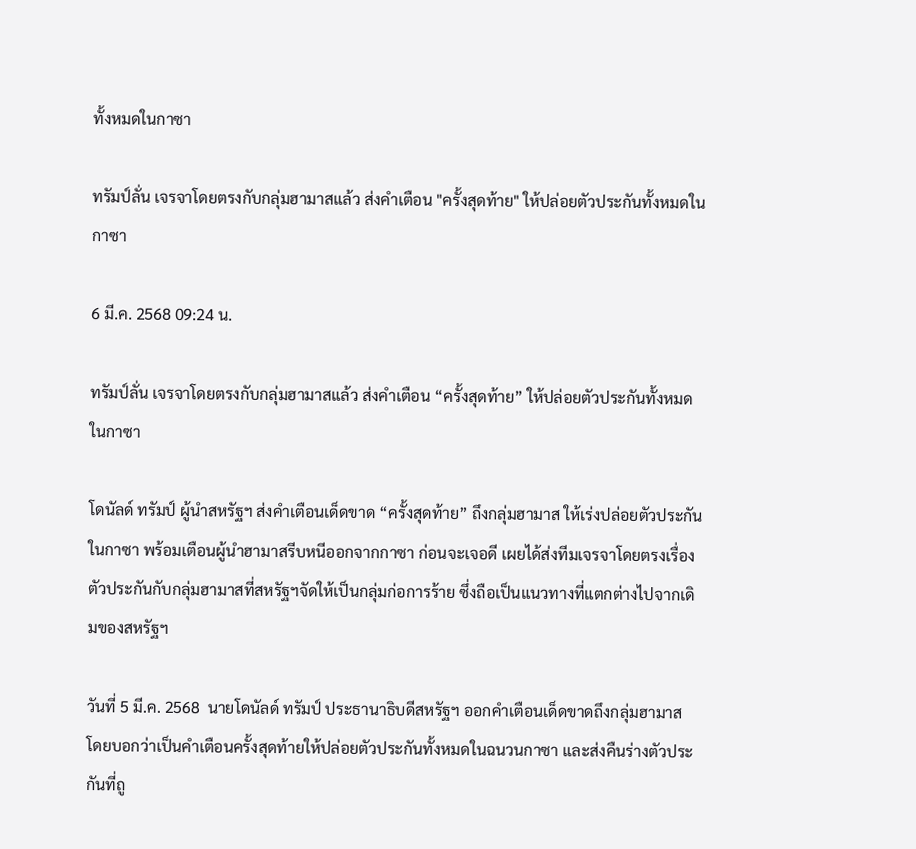ทั้งหมดในกาซา

ทรัมป์ลั่น เจรจาโดยตรงกับกลุ่มฮามาสแล้ว ส่งคำเตือน "ครั้งสุดท้าย" ให้ปล่อยตัวประกันทั้งหมดในกาซา

6 มี.ค. 2568 09:24 น.

ทรัมป์ลั่น เจรจาโดยตรงกับกลุ่มฮามาสแล้ว ส่งคำเตือน “ครั้งสุดท้าย” ให้ปล่อยตัวประกันทั้งหมดในกาซา

โดนัลด์ ทรัมป์ ผู้นำสหรัฐฯ ส่งคำเตือนเด็ดขาด “ครั้งสุดท้าย” ถึงกลุ่มฮามาส ให้เร่งปล่อยตัวประกันในกาซา พร้อมเตือนผู้นำฮามาสรีบหนีออกจากกาซา ก่อนจะเจอดี เผยได้ส่งทีมเจรจาโดยตรงเรื่องตัวประกันกับกลุ่มฮามาสที่สหรัฐฯจัดให้เป็นกลุ่มก่อการร้าย ซึ่งถือเป็นแนวทางที่แตกต่างไปจากเดิมของสหรัฐฯ

วันที่ 5 มี.ค. 2568  นายโดนัลด์ ทรัมป์ ประธานาธิบดีสหรัฐฯ ออกคำเตือนเด็ดขาดถึงกลุ่มฮามาส โดยบอกว่าเป็นคำเตือนครั้งสุดท้ายให้ปล่อยตัวประกันทั้งหมดในฉนวนกาซา และส่งคืนร่างตัวประกันที่ถู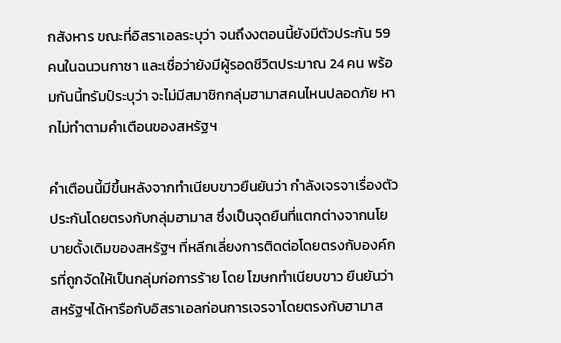กสังหาร ขณะที่อิสราเอลระบุว่า จนถึงงตอนนี้ยังมีตัวประกัน 59 คนในฉนวนกาซา และเชื่อว่ายังมีผู้รอดชีวิตประมาณ 24 คน พร้อมกันนี้ทรัมป์ระบุว่า จะไม่มีสมาชิกกลุ่มฮามาสคนไหนปลอดภัย หากไม่ทำตามคำเตือนของสหรัฐฯ

คำเตือนนี้มีขึ้นหลังจากทำเนียบขาวยืนยันว่า กำลังเจรจาเรื่องตัวประกันโดยตรงกับกลุ่มฮามาส ซึ่งเป็นจุดยืนที่แตกต่างจากนโยบายดั้งเดิมของสหรัฐฯ ที่หลีกเลี่ยงการติดต่อโดยตรงกับองค์กรที่ถูกจัดให้เป็นกลุ่มก่อการร้าย โดย โฆษกทำเนียบขาว ยืนยันว่า สหรัฐฯได้หารือกับอิสราเอลก่อนการเจรจาโดยตรงกับฮามาส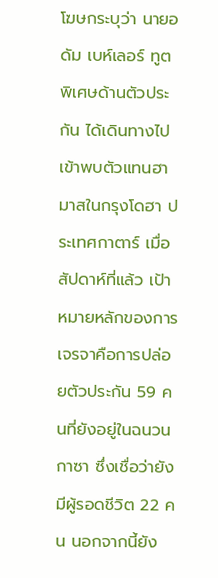โฆษกระบุว่า นายอดัม เบห์เลอร์ ทูตพิเศษด้านตัวประกัน ได้เดินทางไปเข้าพบตัวแทนฮามาสในกรุงโดฮา ประเทศกาตาร์ เมื่อสัปดาห์ที่แล้ว เป้าหมายหลักของการเจรจาคือการปล่อยตัวประกัน 59 คนที่ยังอยู่ในฉนวนกาซา ซึ่งเชื่อว่ายังมีผู้รอดชีวิต 22 คน นอกจากนี้ยัง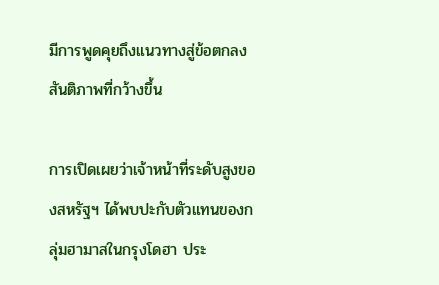มีการพูดคุยถึงแนวทางสู่ข้อตกลงสันติภาพที่กว้างขึ้น

การเปิดเผยว่าเจ้าหน้าที่ระดับสูงของสหรัฐฯ ได้พบปะกับตัวแทนของกลุ่มฮามาสในกรุงโดฮา ประ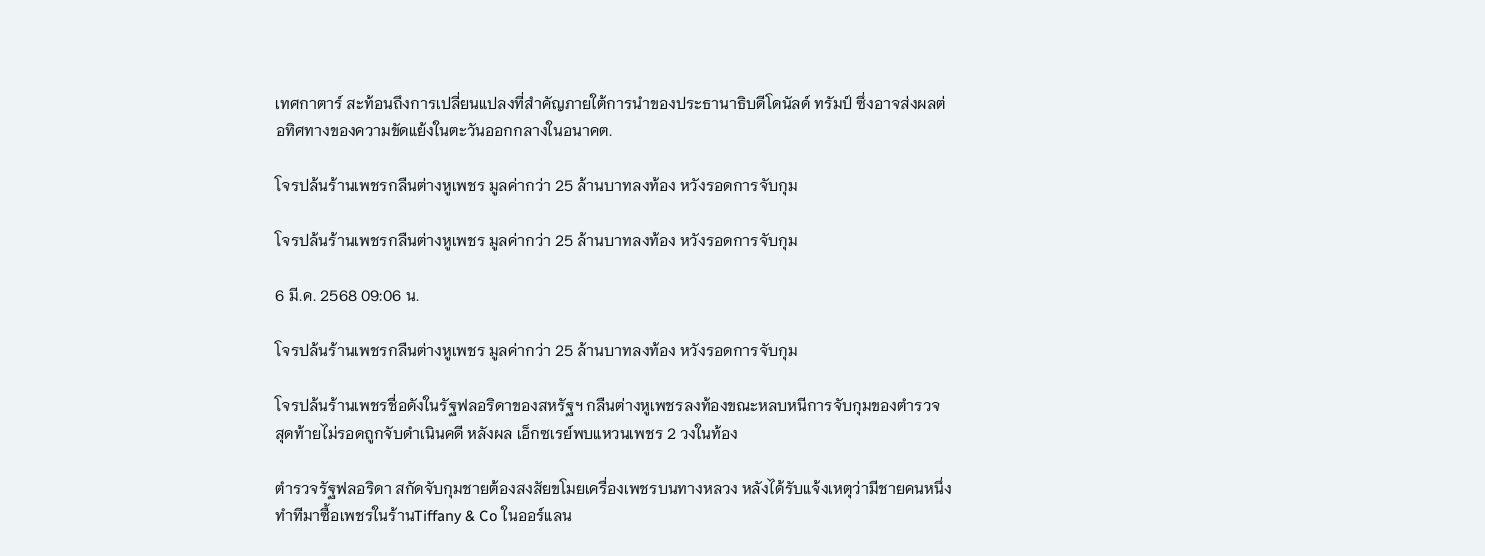เทศกาตาร์ สะท้อนถึงการเปลี่ยนแปลงที่สำคัญภายใต้การนำของประธานาธิบดีโดนัลด์ ทรัมป์ ซึ่งอาจส่งผลต่อทิศทางของความขัดแย้งในตะวันออกกลางในอนาคต.

โจรปล้นร้านเพชรกลืนต่างหูเพชร มูลค่ากว่า 25 ล้านบาทลงท้อง หวังรอดการจับกุม

โจรปล้นร้านเพชรกลืนต่างหูเพชร มูลค่ากว่า 25 ล้านบาทลงท้อง หวังรอดการจับกุม

6 มี.ค. 2568 09:06 น.

โจรปล้นร้านเพชรกลืนต่างหูเพชร มูลค่ากว่า 25 ล้านบาทลงท้อง หวังรอดการจับกุม

โจรปล้นร้านเพชรชื่อดังในรัฐฟลอริดาของสหรัฐฯ กลืนต่างหูเพชรลงท้องขณะหลบหนีการจับกุมของตำรวจ สุดท้ายไม่รอดถูกจับดำเนินคดี หลังผล เอ็กซเรย์พบแหวนเพชร 2 วงในท้อง

ตำรวจรัฐฟลอริดา สกัดจับกุมชายต้องสงสัยขโมยเครื่องเพชรบนทางหลวง หลังได้รับแจ้งเหตุว่ามีชายคนหนึ่งทำทีมาซื้อเพชรในร้านTiffany & Co ในออร์แลน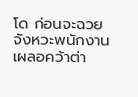โด ก่อนจะฉวยจังหวะพนักงานเผลอคว้าต่า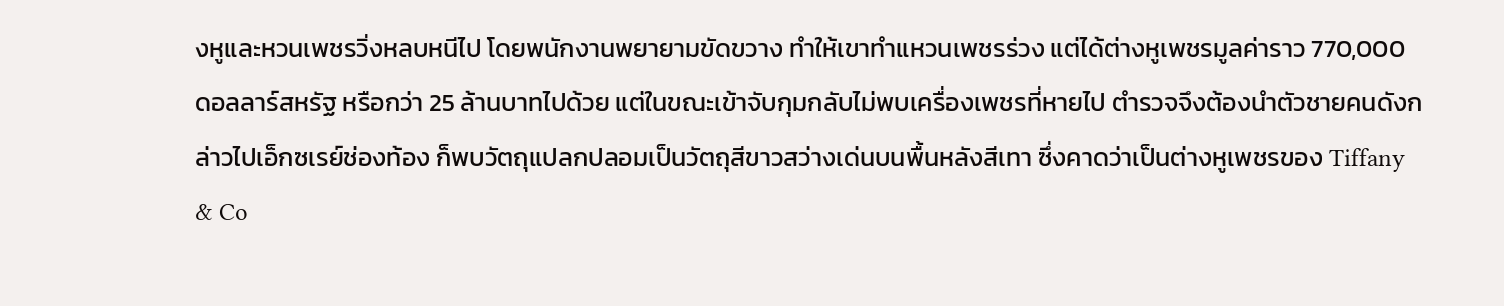งหูและหวนเพชรวิ่งหลบหนีไป โดยพนักงานพยายามขัดขวาง ทำให้เขาทำแหวนเพชรร่วง แต่ได้ต่างหูเพชรมูลค่าราว 770,000 ดอลลาร์สหรัฐ หรือกว่า 25 ล้านบาทไปด้วย แต่ในขณะเข้าจับกุมกลับไม่พบเครื่องเพชรที่หายไป ตำรวจจึงต้องนำตัวชายคนดังกล่าวไปเอ็กซเรย์ช่องท้อง ก็พบวัตถุแปลกปลอมเป็นวัตถุสีขาวสว่างเด่นบนพื้นหลังสีเทา ซึ่งคาดว่าเป็นต่างหูเพชรของ Tiffany & Co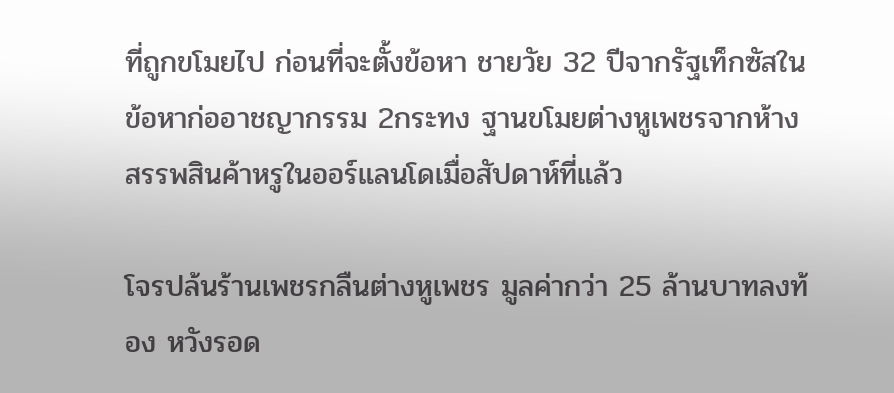ที่ถูกขโมยไป ก่อนที่จะตั้งข้อหา ชายวัย 32 ปีจากรัฐเท็กซัสในข้อหาก่ออาชญากรรม 2กระทง ฐานขโมยต่างหูเพชรจากห้างสรรพสินค้าหรูในออร์แลนโดเมื่อสัปดาห์ที่แล้ว

โจรปล้นร้านเพชรกลืนต่างหูเพชร มูลค่ากว่า 25 ล้านบาทลงท้อง หวังรอด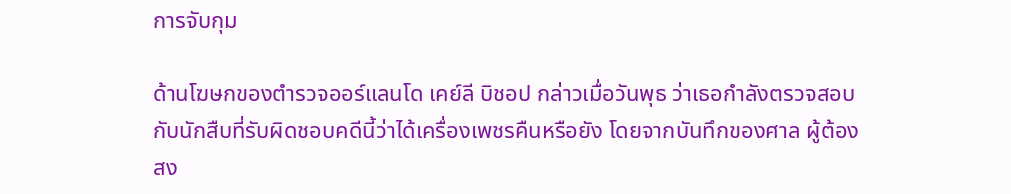การจับกุม

ด้านโฆษกของตำรวจออร์แลนโด เคย์ลี บิชอป กล่าวเมื่อวันพุธ ว่าเธอกำลังตรวจสอบกับนักสืบที่รับผิดชอบคดีนี้ว่าได้เครื่องเพชรคืนหรือยัง โดยจากบันทึกของศาล ผู้ต้องสง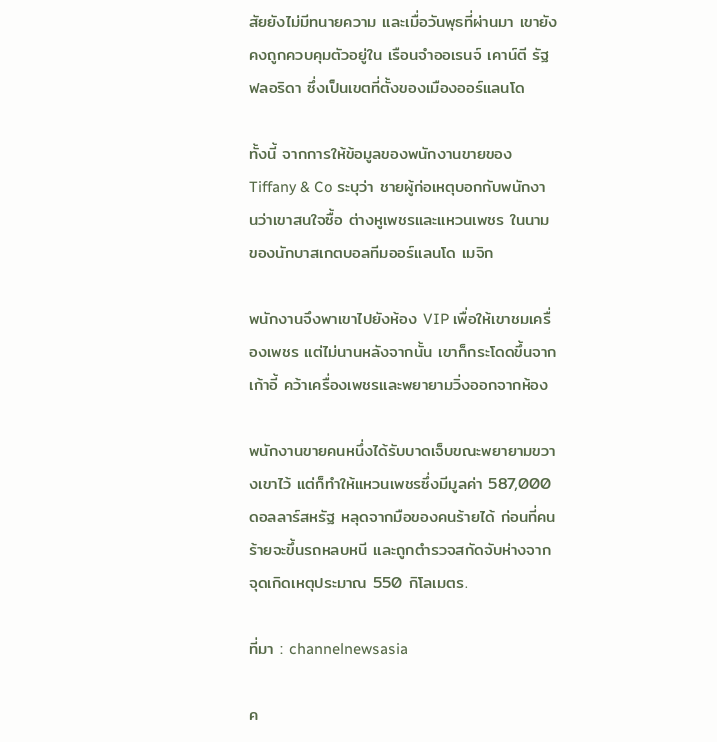สัยยังไม่มีทนายความ และเมื่อวันพุธที่ผ่านมา เขายังคงถูกควบคุมตัวอยู่ใน เรือนจำออเรนจ์ เคาน์ตี รัฐฟลอริดา ซึ่งเป็นเขตที่ตั้งของเมืองออร์แลนโด

ทั้งนี้ จากการให้ข้อมูลของพนักงานขายของ Tiffany & Co ระบุว่า ชายผู้ก่อเหตุบอกกับพนักงานว่าเขาสนใจซื้อ ต่างหูเพชรและแหวนเพชร ในนามของนักบาสเกตบอลทีมออร์แลนโด เมจิก

พนักงานจึงพาเขาไปยังห้อง VIP เพื่อให้เขาชมเครื่องเพชร แต่ไม่นานหลังจากนั้น เขาก็กระโดดขึ้นจากเก้าอี้ คว้าเครื่องเพชรและพยายามวิ่งออกจากห้อง

พนักงานขายคนหนึ่งได้รับบาดเจ็บขณะพยายามขวางเขาไว้ แต่ก็ทำให้แหวนเพชรซึ่งมีมูลค่า 587,000 ดอลลาร์สหรัฐ หลุดจากมือของคนร้ายได้ ก่อนที่คนร้ายจะขึ้นรถหลบหนี และถูกตำรวจสกัดจับห่างจากจุดเกิดเหตุประมาณ 550 กิโลเมตร.

ที่มา : channelnewsasia

ค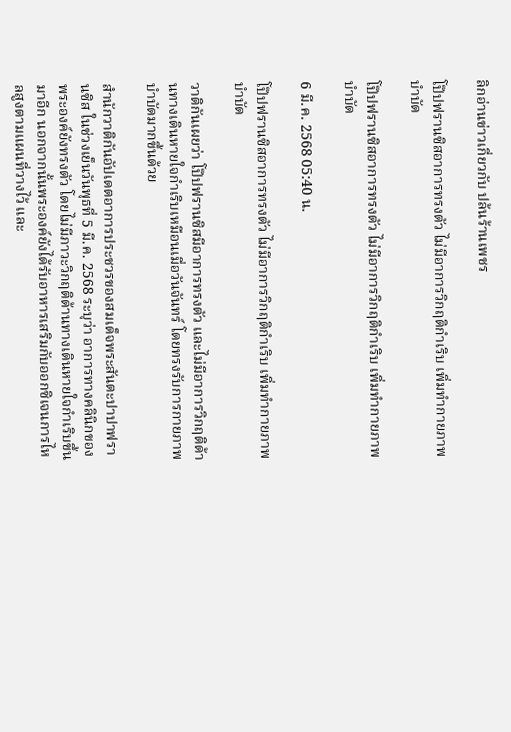ลิกอ่านข่าวเกี่ยวกับ ปล้นร้านเพชร

โป๊ปฟรานซิสอาการทรงตัว ไม่มีอาการวิกฤติกำเริบ เพิ่มทำกายภาพบำบัด

โป๊ปฟรานซิสอาการทรงตัว ไม่มีอาการวิกฤติกำเริบ เพิ่มทำกายภาพบำบัด

6 มี.ค. 2568 05:40 น.

โป๊ปฟรานซิสอาการทรงตัว ไม่มีอาการวิกฤติกำเริบ เพิ่มทำกายภาพบำบัด

วาติกันเผยว่า โป๊ปฟรานซิสมีอาการทรงตัว และไม่มีอาการวิกฤติด้านทางเดินหายใจกำเริบเหมือนเมื่อวันจันทร์ โดยทรงรับการกายภาพบำบัดมากขึ้นด้วย

สำนักวาติกันอัปเดตอาการประชวรของสมเด็จพระสันตะปาปาฟรานซิส ในช่วงเย็นวันพุธที่ 5 มี.ค. 2568 ระบุว่า อาการทางคลินิกของพระองค์ยังทรงตัว โดยไม่มีภาวะวิกฤติด้านทางเดินหายใจกำเริบขึ้นมาอีก นอกจากนั้นพระองค์ยังได้รับอาหารเสริมกับออกซิเจนการไหลสูงตามแผนที่วางไว้ และ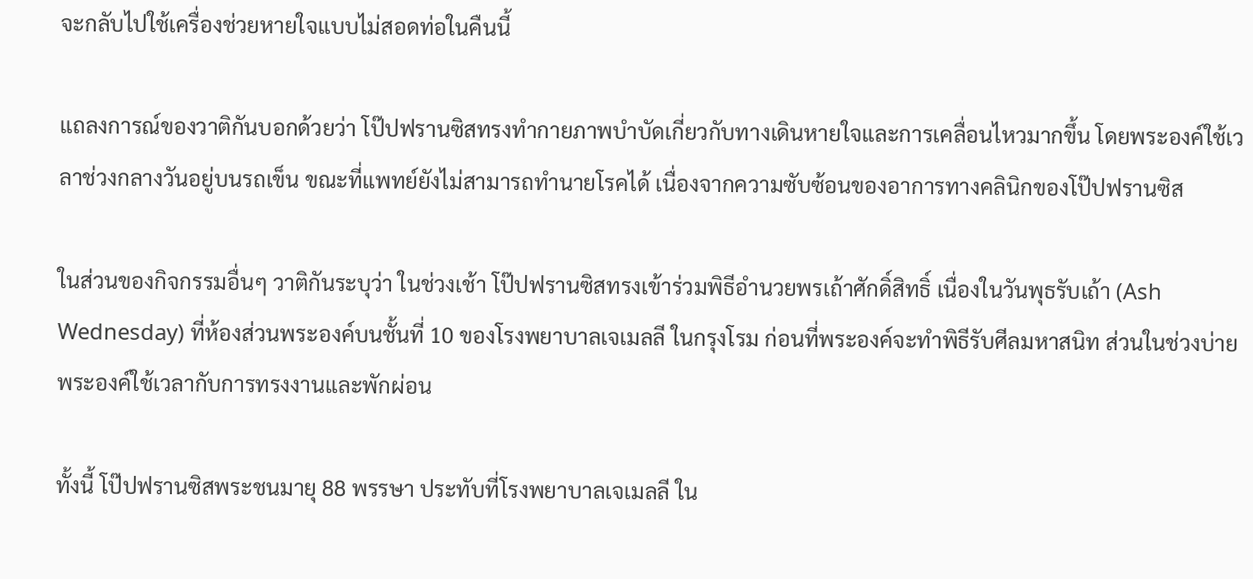จะกลับไปใช้เครื่องช่วยหายใจแบบไม่สอดท่อในคืนนี้

แถลงการณ์ของวาติกันบอกด้วยว่า โป๊ปฟรานซิสทรงทำกายภาพบำบัดเกี่ยวกับทางเดินหายใจและการเคลื่อนไหวมากขึ้น โดยพระองค์ใช้เวลาช่วงกลางวันอยู่บนรถเข็น ขณะที่แพทย์ยังไม่สามารถทำนายโรคได้ เนื่องจากความซับซ้อนของอาการทางคลินิกของโป๊ปฟรานซิส

ในส่วนของกิจกรรมอื่นๆ วาติกันระบุว่า ในช่วงเช้า โป๊ปฟรานซิสทรงเข้าร่วมพิธีอำนวยพรเถ้าศักดิ์สิทธิ์ เนื่องในวันพุธรับเถ้า (Ash Wednesday) ที่ห้องส่วนพระองค์บนชั้นที่ 10 ของโรงพยาบาลเจเมลลี ในกรุงโรม ก่อนที่พระองค์จะทำพิธีรับศีลมหาสนิท ส่วนในช่วงบ่ายพระองค์ใช้เวลากับการทรงงานและพักผ่อน

ทั้งนี้ โป๊ปฟรานซิสพระชนมายุ 88 พรรษา ประทับที่โรงพยาบาลเจเมลลี ใน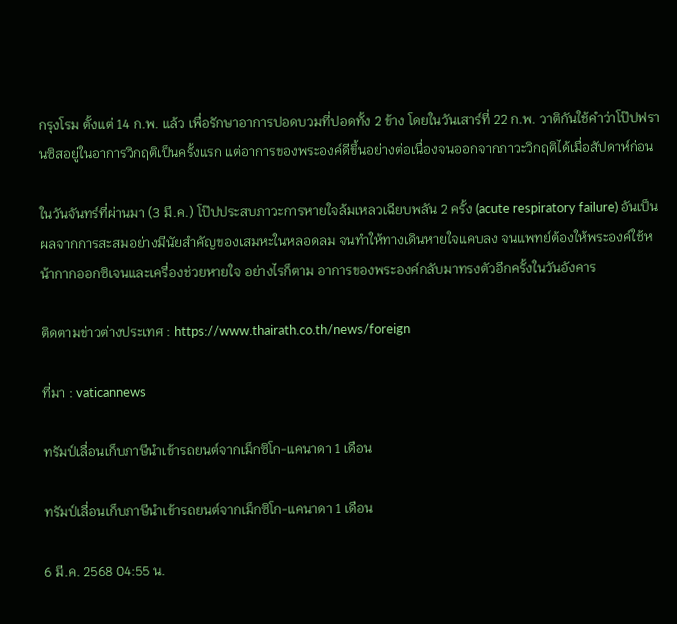กรุงโรม ตั้งแต่ 14 ก.พ. แล้ว เพื่อรักษาอาการปอดบวมที่ปอดทั้ง 2 ข้าง โดยในวันเสาร์ที่ 22 ก.พ. วาติกันใช้คำว่าโป๊ปฟรานซิสอยู่ในอาการวิกฤติเป็นครั้งแรก แต่อาการของพระองค์ดีขึ้นอย่างต่อเนื่องจนออกจากภาวะวิกฤติได้เมื่อสัปดาห์ก่อน

ในวันจันทร์ที่ผ่านมา (3 มี.ค.) โป๊ปประสบภาวะการหายใจล้มเหลวเฉียบพลัน 2 ครั้ง (acute respiratory failure) อันเป็นผลจากการสะสมอย่างมีนัยสำคัญของเสมหะในหลอดลม จนทำให้ทางเดินหายใจแคบลง จนแพทย์ต้องให้พระองค์ใช้หน้ากากออกซิเจนและเครื่องช่วยหายใจ อย่างไรก็ตาม อาการของพระองค์กลับมาทรงตัวอีกครั้งในวันอังคาร

ติดตามข่าวต่างประเทศ : https://www.thairath.co.th/news/foreign

ที่มา : vaticannews

ทรัมป์เลื่อนเก็บภาษีนำเข้ารถยนต์จากเม็กซิโก-แคนาดา 1 เดือน

ทรัมป์เลื่อนเก็บภาษีนำเข้ารถยนต์จากเม็กซิโก-แคนาดา 1 เดือน

6 มี.ค. 2568 04:55 น.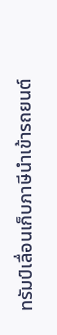ทรัมป์เลื่อนเก็บภาษีนำเข้ารถยนต์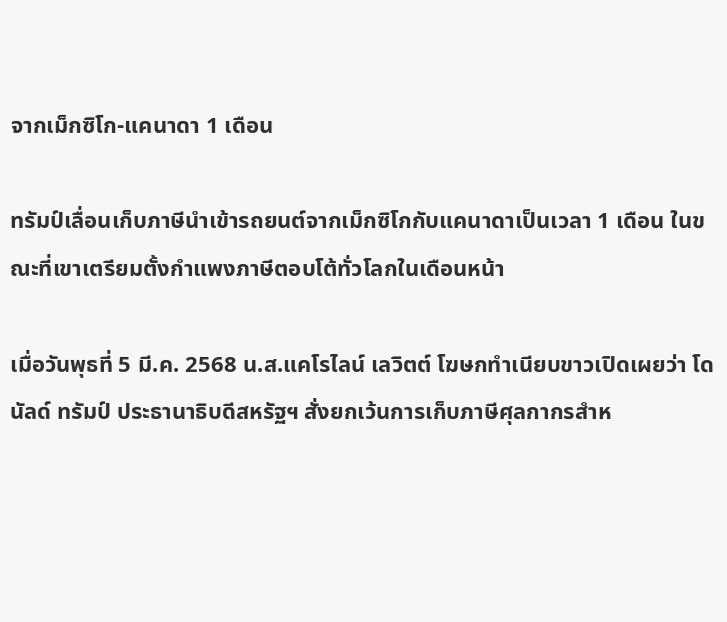จากเม็กซิโก-แคนาดา 1 เดือน

ทรัมป์เลื่อนเก็บภาษีนำเข้ารถยนต์จากเม็กซิโกกับแคนาดาเป็นเวลา 1 เดือน ในขณะที่เขาเตรียมตั้งกำแพงภาษีตอบโต้ทั่วโลกในเดือนหน้า

เมื่อวันพุธที่ 5 มี.ค. 2568 น.ส.แคโรไลน์ เลวิตต์ โฆษกทำเนียบขาวเปิดเผยว่า โดนัลด์ ทรัมป์ ประธานาธิบดีสหรัฐฯ สั่งยกเว้นการเก็บภาษีศุลกากรสำห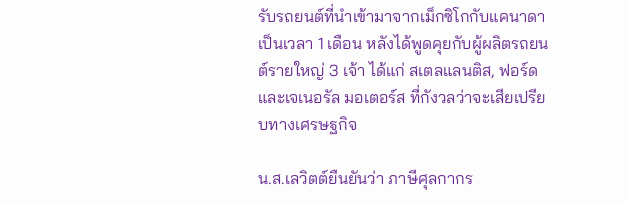รับรถยนต์ที่นำเข้ามาจากเม็กซิโกกับแคนาดาเป็นเวลา 1 เดือน หลังได้พูดคุยกับผู้ผลิตรถยนต์รายใหญ่ 3 เจ้า ได้แก่ สเตลแลนติส, ฟอร์ด และเจเนอรัล มอเตอร์ส ที่กังวลว่าจะเสียเปรียบทางเศรษฐกิจ

น.ส.เลวิตต์ยืนยันว่า ภาษีศุลกากร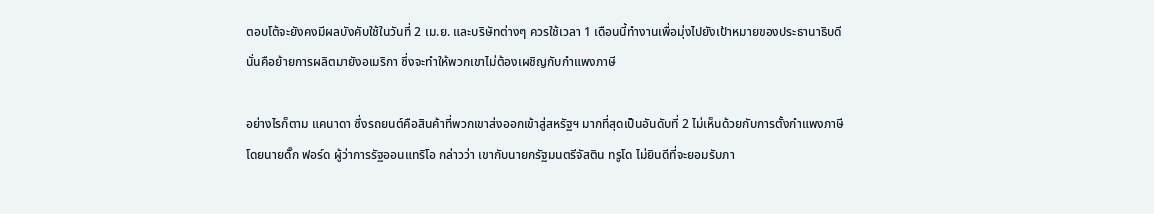ตอบโต้จะยังคงมีผลบังคับใช้ในวันที่ 2 เม.ย. และบริษัทต่างๆ ควรใช้เวลา 1 เดือนนี้ทำงานเพื่อมุ่งไปยังเป้าหมายของประธานาธิบดี นั่นคือย้ายการผลิตมายังอเมริกา ซึ่งจะทำให้พวกเขาไม่ต้องเผชิญกับกำแพงภาษี

อย่างไรก็ตาม แคนาดา ซึ่งรถยนต์คือสินค้าที่พวกเขาส่งออกเข้าสู่สหรัฐฯ มากที่สุดเป็นอันดับที่ 2 ไม่เห็นด้วยกับการตั้งกำแพงภาษี โดยนายดั๊ก ฟอร์ด ผู้ว่าการรัฐออนแทริโอ กล่าวว่า เขากับนายกรัฐมนตรีจัสติน ทรูโด ไม่ยินดีที่จะยอมรับภา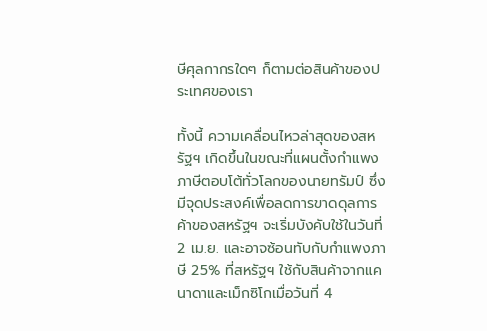ษีศุลกากรใดๆ ก็ตามต่อสินค้าของประเทศของเรา

ทั้งนี้ ความเคลื่อนไหวล่าสุดของสหรัฐฯ เกิดขึ้นในขณะที่แผนตั้งกำแพงภาษีตอบโต้ทั่วโลกของนายทรัมป์ ซึ่งมีจุดประสงค์เพื่อลดการขาดดุลการค้าของสหรัฐฯ จะเริ่มบังคับใช้ในวันที่ 2 เม.ย. และอาจซ้อนทับกับกำแพงภาษี 25% ที่สหรัฐฯ ใช้กับสินค้าจากแคนาดาและเม็กซิโกเมื่อวันที่ 4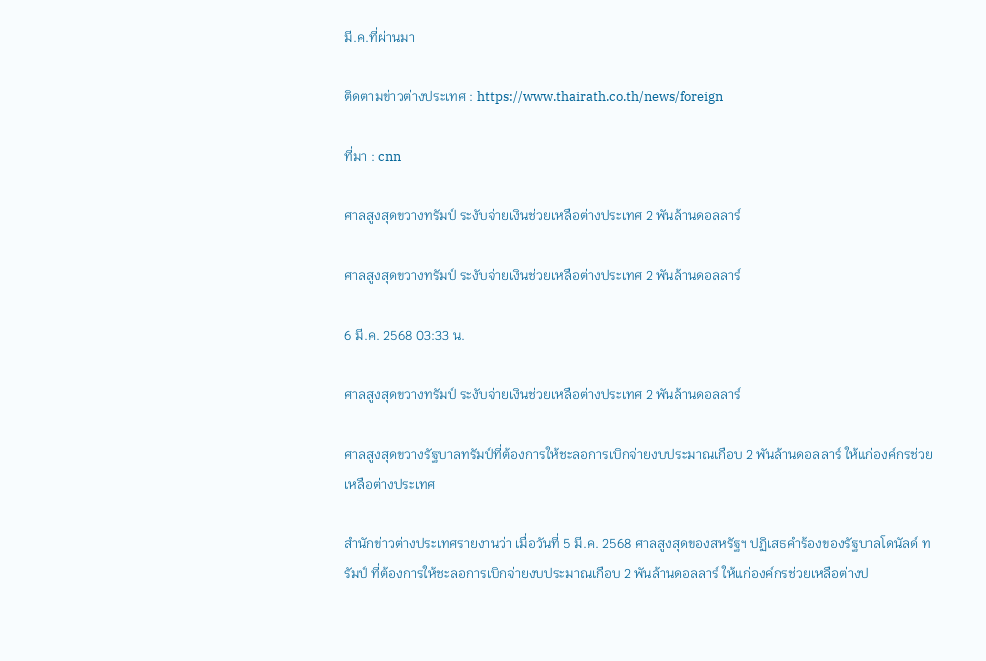มี.ค.ที่ผ่านมา

ติดตามข่าวต่างประเทศ : https://www.thairath.co.th/news/foreign

ที่มา : cnn

ศาลสูงสุดขวางทรัมป์ ระงับจ่ายเงินช่วยเหลือต่างประเทศ 2 พันล้านดอลลาร์

ศาลสูงสุดขวางทรัมป์ ระงับจ่ายเงินช่วยเหลือต่างประเทศ 2 พันล้านดอลลาร์

6 มี.ค. 2568 03:33 น.

ศาลสูงสุดขวางทรัมป์ ระงับจ่ายเงินช่วยเหลือต่างประเทศ 2 พันล้านดอลลาร์

ศาลสูงสุดขวางรัฐบาลทรัมป์ที่ต้องการให้ชะลอการเบิกจ่ายงบประมาณเกือบ 2 พันล้านดอลลาร์ ให้แก่องค์กรช่วยเหลือต่างประเทศ

สำนักข่าวต่างประเทศรายงานว่า เมื่อวันที่ 5 มี.ค. 2568 ศาลสูงสุดของสหรัฐฯ ปฏิเสธคำร้องของรัฐบาลโดนัลด์ ทรัมป์ ที่ต้องการให้ชะลอการเบิกจ่ายงบประมาณเกือบ 2 พันล้านดอลลาร์ ให้แก่องค์กรช่วยเหลือต่างป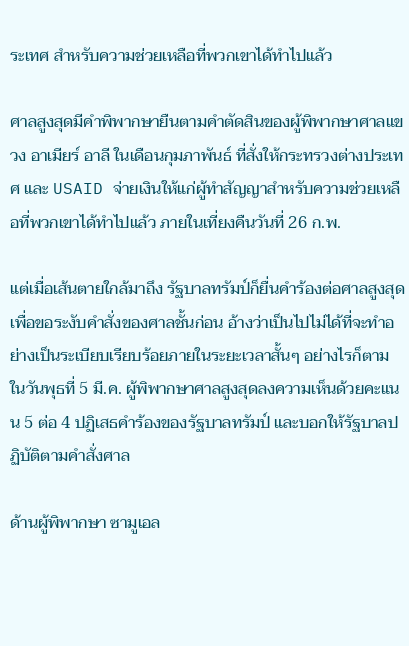ระเทศ สำหรับความช่วยเหลือที่พวกเขาได้ทำไปแล้ว

ศาลสูงสุดมีคำพิพากษายืนตามคำตัดสินของผู้พิพากษาศาลแขวง อาเมียร์ อาลี ในเดือนกุมภาพันธ์ ที่สั่งให้กระทรวงต่างประเทศ และ USAID จ่ายเงินให้แก่ผู้ทำสัญญาสำหรับความช่วยเหลือที่พวกเขาได้ทำไปแล้ว ภายในเที่ยงคืนวันที่ 26 ก.พ.

แต่เมื่อเส้นตายใกล้มาถึง รัฐบาลทรัมป์ก็ยื่นคำร้องต่อศาลสูงสุดเพื่อขอระงับคำสั่งของศาลชั้นก่อน อ้างว่าเป็นไปไม่ได้ที่จะทำอย่างเป็นระเบียบเรียบร้อยภายในระยะเวลาสั้นๆ อย่างไรก็ตาม ในวันพุธที่ 5 มี.ค. ผู้พิพากษาศาลสูงสุดลงความเห็นด้วยคะแนน 5 ต่อ 4 ปฏิเสธคำร้องของรัฐบาลทรัมป์ และบอกให้รัฐบาลปฏิบัติตามคำสั่งศาล

ด้านผู้พิพากษา ซามูเอล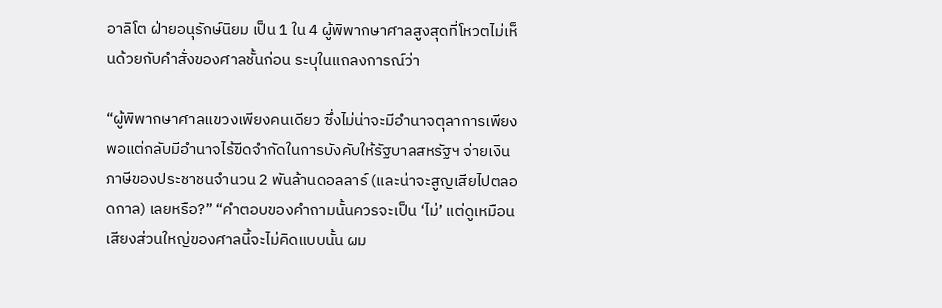อาลิโต ฝ่ายอนุรักษ์นิยม เป็น 1 ใน 4 ผู้พิพากษาศาลสูงสุดที่โหวตไม่เห็นด้วยกับคำสั่งของศาลชั้นก่อน ระบุในแถลงการณ์ว่า

“ผู้พิพากษาศาลแขวงเพียงคนเดียว ซึ่งไม่น่าจะมีอำนาจตุลาการเพียงพอแต่กลับมีอำนาจไร้ขีดจำกัดในการบังคับให้รัฐบาลสหรัฐฯ จ่ายเงินภาษีของประชาชนจำนวน 2 พันล้านดอลลาร์ (และน่าจะสูญเสียไปตลอดกาล) เลยหรือ?” “คำตอบของคำถามนั้นควรจะเป็น ‘ไม่’ แต่ดูเหมือนเสียงส่วนใหญ่ของศาลนี้จะไม่คิดแบบนั้น ผม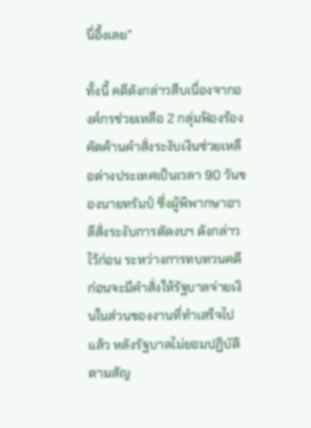นี่อึ้งเลย”

ทั้งนี้ คดีดังกล่าวสืบเนื่องจากองค์กรช่วยเหลือ 2 กลุ่มฟ้องร้องคัดค้านคำสั่งระงับเงินช่วยเหลือต่างประเทศเป็นเวลา 90 วันของนายทรัมป์ ซึ่งผู้พิพากษาอาลีสั่งระงับการตัดงบฯ ดังกล่าวไว้ก่อน ระหว่างการทบทวนคดี ก่อนจะมีคำสั่งให้รัฐบาลจ่ายเงินในส่วนของงานที่ทำเสร็จไปแล้ว หลังรัฐบาลไม่ยอมปฏิบัติตามสัญ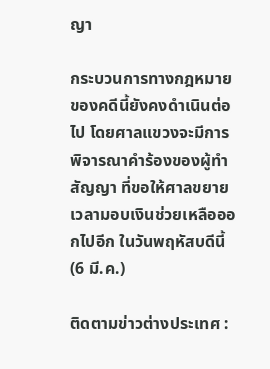ญา

กระบวนการทางกฎหมายของคดีนี้ยังคงดำเนินต่อไป โดยศาลแขวงจะมีการพิจารณาคำร้องของผู้ทำสัญญา ที่ขอให้ศาลขยายเวลามอบเงินช่วยเหลือออกไปอีก ในวันพฤหัสบดีนี้ (6 มี.ค.)

ติดตามข่าวต่างประเทศ :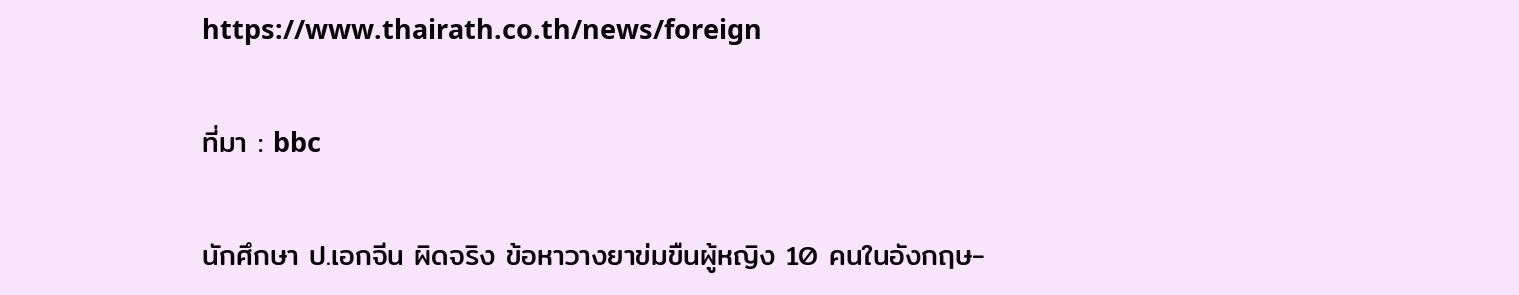https://www.thairath.co.th/news/foreign

ที่มา : bbc

นักศึกษา ป.เอกจีน ผิดจริง ข้อหาวางยาข่มขืนผู้หญิง 10 คนในอังกฤษ-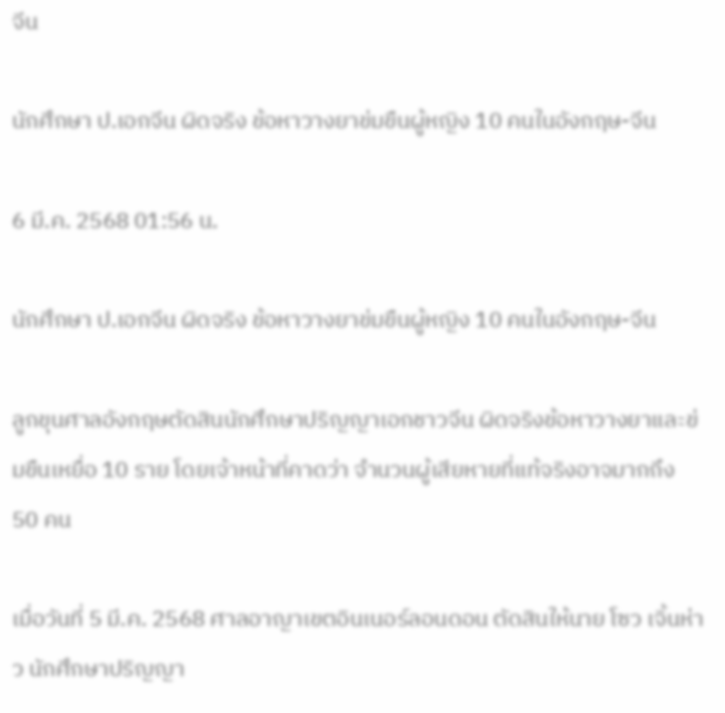จีน

นักศึกษา ป.เอกจีน ผิดจริง ข้อหาวางยาข่มขืนผู้หญิง 10 คนในอังกฤษ-จีน

6 มี.ค. 2568 01:56 น.

นักศึกษา ป.เอกจีน ผิดจริง ข้อหาวางยาข่มขืนผู้หญิง 10 คนในอังกฤษ-จีน

ลูกขุนศาลอังกฤษตัดสินนักศึกษาปริญญาเอกชาวจีน ผิดจริงข้อหาวางยาและข่มขืนเหยื่อ 10 ราย โดยเจ้าหน้าที่คาดว่า จำนวนผู้เสียหายที่แท้จริงอาจมากถึง 50 คน

เมื่อวันที่ 5 มี.ค. 2568 ศาลอาญาเขตอินเนอร์ลอนดอน ตัดสินให้นาย โซว เจิ้นห่าว นักศึกษาปริญญา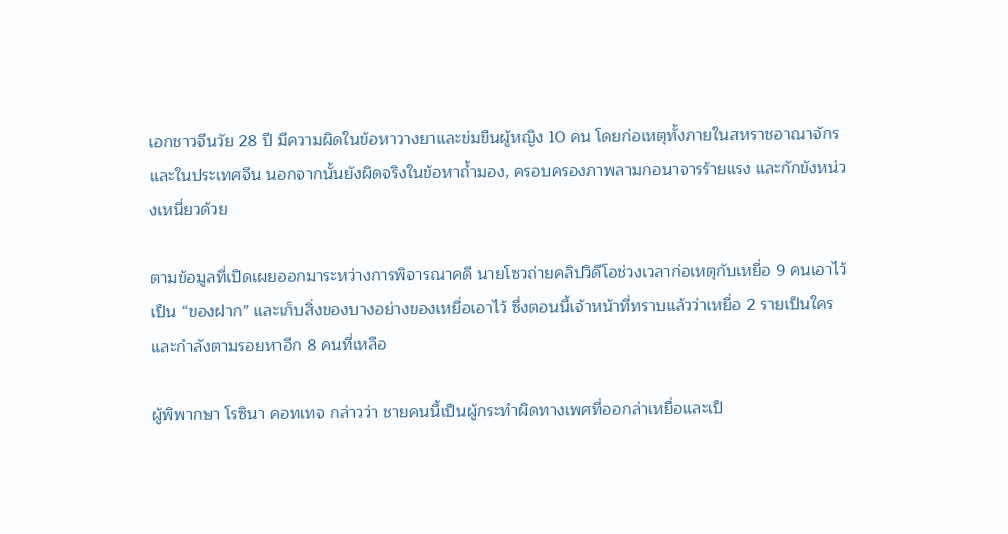เอกชาวจีนวัย 28 ปี มีความผิดในข้อหาวางยาและข่มขืนผู้หญิง 10 คน โดยก่อเหตุทั้งภายในสหราชอาณาจักรและในประเทศจีน นอกจากนั้นยังผิดจริงในข้อหาถ้ำมอง, ครอบครองภาพลามกอนาจารร้ายแรง และกักขังหน่วงเหนี่ยวด้วย

ตามข้อมูลที่เปิดเผยออกมาระหว่างการพิจารณาคดี นายโซวถ่ายคลิปวิดีโอช่วงเวลาก่อเหตุกับเหยื่อ 9 คนเอาไว้เป็น “ของฝาก” และเก็บสิ่งของบางอย่างของเหยื่อเอาไว้ ซึ่งตอนนี้เจ้าหน้าที่ทราบแล้วว่าเหยื่อ 2 รายเป็นใคร และกำลังตามรอยหาอีก 8 คนที่เหลือ

ผู้พิพากษา โรซินา คอทเทจ กล่าวว่า ชายคนนี้เป็นผู้กระทำผิดทางเพศที่ออกล่าเหยื่อและเป็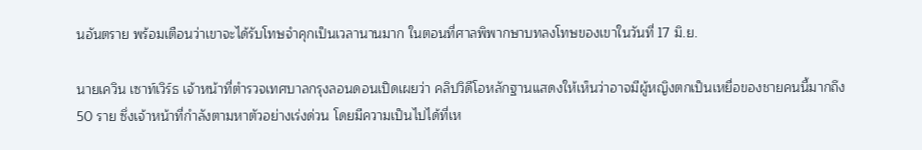นอันตราย พร้อมเตือนว่าเขาจะได้รับโทษจำคุกเป็นเวลานานมาก ในตอนที่ศาลพิพากษาบทลงโทษของเขาในวันที่ 17 มิ.ย.

นายเควิน เซาท์เวิร์ธ เจ้าหน้าที่ตำรวจเทศบาลกรุงลอนดอนเปิดเผยว่า คลิปวิดีโอหลักฐานแสดงให้เห็นว่าอาจมีผู้หญิงตกเป็นเหยื่อของชายคนนี้มากถึง 50 ราย ซึ่งเจ้าหน้าที่กำลังตามหาตัวอย่างเร่งด่วน โดยมีความเป็นไปได้ที่เห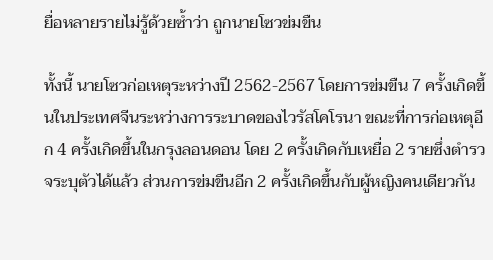ยื่อหลายรายไม่รู้ด้วยซ้ำว่า ถูกนายโซวข่มขืน

ทั้งนี้ นายโซวก่อเหตุระหว่างปี 2562-2567 โดยการข่มขืน 7 ครั้งเกิดขึ้นในประเทศจีนระหว่างการระบาดของไวรัสโคโรนา ขณะที่การก่อเหตุอีก 4 ครั้งเกิดขึ้นในกรุงลอนดอน โดย 2 ครั้งเกิดกับเหยื่อ 2 รายซึ่งตำรวจระบุตัวได้แล้ว ส่วนการข่มขืนอีก 2 ครั้งเกิดขึ้นกับผู้หญิงคนเดียวกัน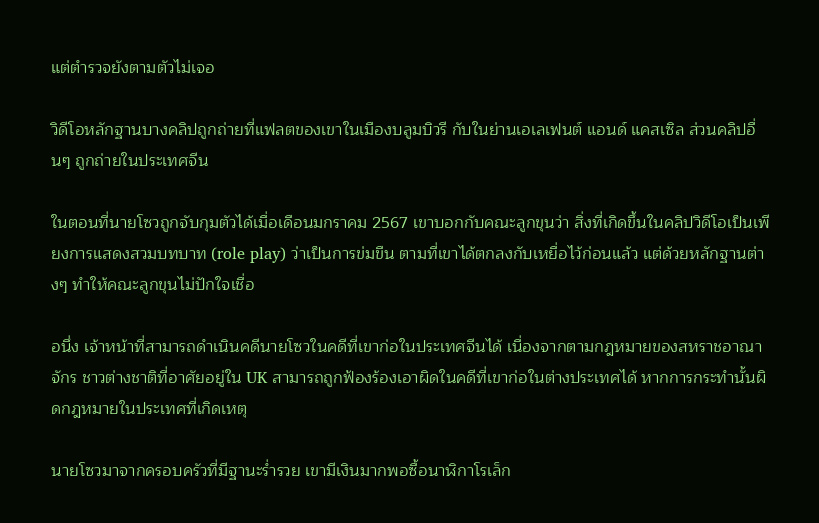แต่ตำรวจยังตามตัวไม่เจอ

วิดีโอหลักฐานบางคลิปถูกถ่ายที่แฟลตของเขาในเมืองบลูมบิวรี กับในย่านเอเลเฟนต์ แอนด์ แคสเซิล ส่วนคลิปอื่นๆ ถูกถ่ายในประเทศจีน

ในตอนที่นายโซวถูกจับกุมตัวได้เมื่อเดือนมกราคม 2567 เขาบอกกับคณะลูกขุนว่า สิ่งที่เกิดขึ้นในคลิปวิดีโอเป็นเพียงการแสดงสวมบทบาท (role play) ว่าเป็นการข่มขืน ตามที่เขาได้ตกลงกับเหยื่อไว้ก่อนแล้ว แต่ด้วยหลักฐานต่างๆ ทำให้คณะลูกขุนไม่ปักใจเชื่อ

อนึ่ง เจ้าหน้าที่สามารถดำเนินคดีนายโซวในคดีที่เขาก่อในประเทศจีนได้ เนื่องจากตามกฎหมายของสหราชอาณาจักร ชาวต่างชาติที่อาศัยอยู่ใน UK สามารถถูกฟ้องร้องเอาผิดในคดีที่เขาก่อในต่างประเทศได้ หากการกระทำนั้นผิดกฎหมายในประเทศที่เกิดเหตุ

นายโซวมาจากครอบครัวที่มีฐานะร่ำรวย เขามีเงินมากพอซื้อนาฬิกาโรเล็ก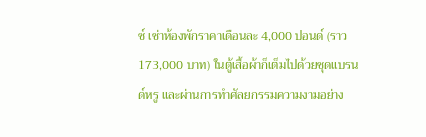ซ์ เช่าห้องพักราคาเดือนละ 4,000 ปอนด์ (ราว 173,000 บาท) ในตู้เสื้อผ้าก็เต็มไปด้วยชุดแบรนด์หรู และผ่านการทำศัลยกรรมความงามอย่าง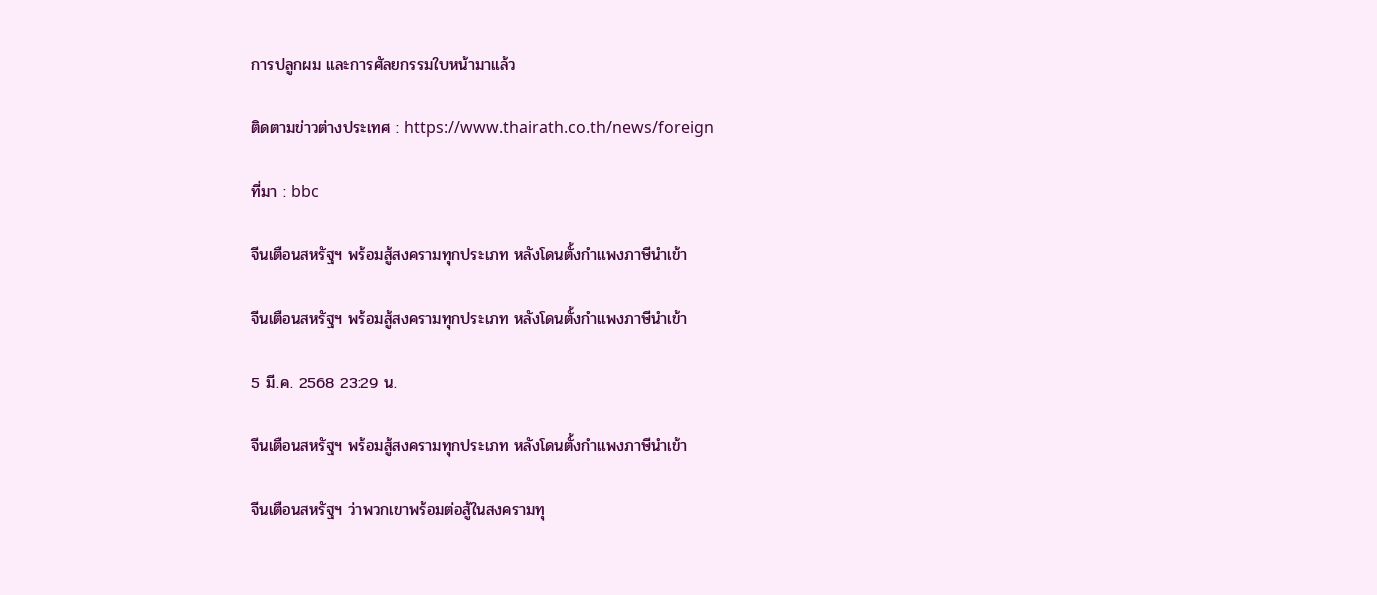การปลูกผม และการศัลยกรรมใบหน้ามาแล้ว

ติดตามข่าวต่างประเทศ : https://www.thairath.co.th/news/foreign

ที่มา : bbc

จีนเตือนสหรัฐฯ พร้อมสู้สงครามทุกประเภท หลังโดนตั้งกำแพงภาษีนำเข้า

จีนเตือนสหรัฐฯ พร้อมสู้สงครามทุกประเภท หลังโดนตั้งกำแพงภาษีนำเข้า

5 มี.ค. 2568 23:29 น.

จีนเตือนสหรัฐฯ พร้อมสู้สงครามทุกประเภท หลังโดนตั้งกำแพงภาษีนำเข้า

จีนเตือนสหรัฐฯ ว่าพวกเขาพร้อมต่อสู้ในสงครามทุ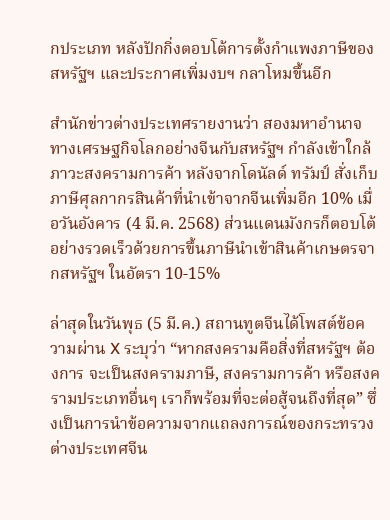กประเภท หลังปักกิ่งตอบโต้การตั้งกำแพงภาษีของสหรัฐฯ และประกาศเพิ่มงบฯ กลาโหมขึ้นอีก

สำนักข่าวต่างประเทศรายงานว่า สองมหาอำนาจทางเศรษฐกิจโลกอย่างจีนกับสหรัฐฯ กำลังเข้าใกล้ภาวะสงครามการค้า หลังจากโดนัลด์ ทรัมป์ สั่งเก็บภาษีศุลกากรสินค้าที่นำเข้าจากจีนเพิ่มอีก 10% เมื่อวันอังคาร (4 มี.ค. 2568) ส่วนแดนมังกรก็ตอบโต้อย่างรวดเร็วด้วยการขึ้นภาษีนำเข้าสินค้าเกษตรจากสหรัฐฯ ในอัตรา 10-15%

ล่าสุดในวันพุธ (5 มี.ค.) สถานทูตจีนได้โพสต์ข้อความผ่าน X ระบุว่า “หากสงครามคือสิ่งที่สหรัฐฯ ต้องการ จะเป็นสงครามภาษี, สงครามการค้า หรือสงครามประเภทอื่นๆ เราก็พร้อมที่จะต่อสู้จนถึงที่สุด” ซึ่งเป็นการนำข้อความจากแถลงการณ์ของกระทรวงต่างประเทศจีน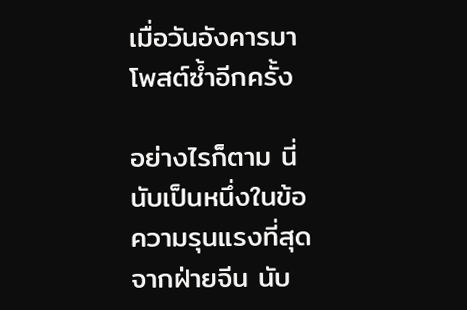เมื่อวันอังคารมาโพสต์ซ้ำอีกครั้ง

อย่างไรก็ตาม นี่นับเป็นหนึ่งในข้อความรุนแรงที่สุดจากฝ่ายจีน นับ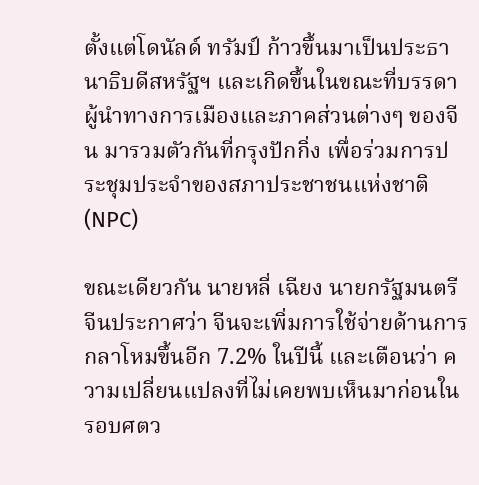ตั้งแต่โดนัลด์ ทรัมป์ ก้าวขึ้นมาเป็นประธานาธิบดีสหรัฐฯ และเกิดขึ้นในขณะที่บรรดาผู้นำทางการเมืองและภาคส่วนต่างๆ ของจีน มารวมตัวกันที่กรุงปักกิ่ง เพื่อร่วมการประชุมประจำของสภาประชาชนแห่งชาติ (NPC)

ขณะเดียวกัน นายหลี่ เฉียง นายกรัฐมนตรีจีนประกาศว่า จีนจะเพิ่มการใช้จ่ายด้านการกลาโหมขึ้นอีก 7.2% ในปีนี้ และเตือนว่า ความเปลี่ยนแปลงที่ไม่เคยพบเห็นมาก่อนในรอบศตว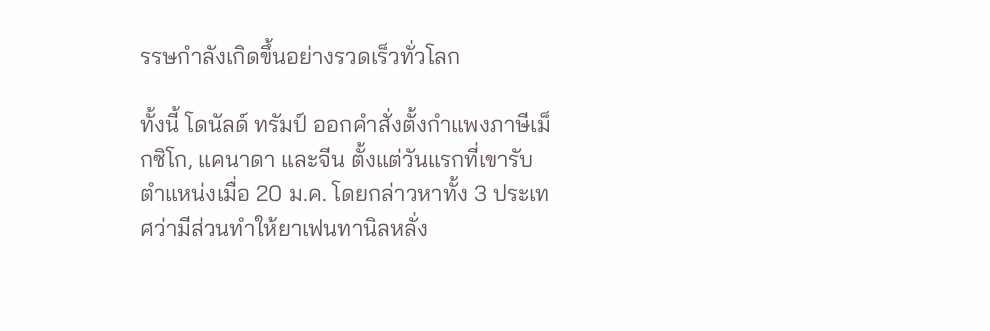รรษกำลังเกิดขึ้นอย่างรวดเร็วทั่วโลก

ทั้งนี้ โดนัลด์ ทรัมป์ ออกคำสั่งตั้งกำแพงภาษีเม็กซิโก, แคนาดา และจีน ตั้งแต่วันแรกที่เขารับตำแหน่งเมื่อ 20 ม.ค. โดยกล่าวหาทั้ง 3 ประเทศว่ามีส่วนทำให้ยาเฟนทานิลหลั่ง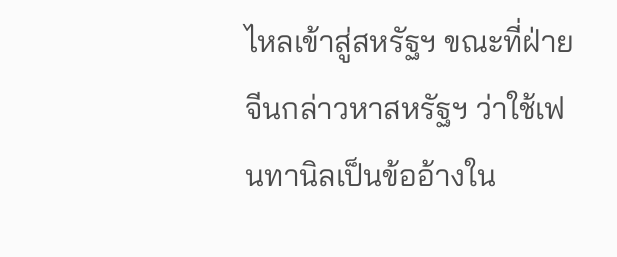ไหลเข้าสู่สหรัฐฯ ขณะที่ฝ่ายจีนกล่าวหาสหรัฐฯ ว่าใช้เฟนทานิลเป็นข้ออ้างใน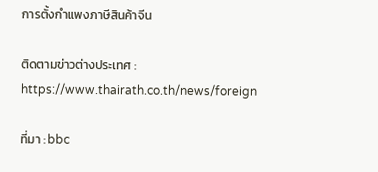การตั้งกำแพงภาษีสินค้าจีน

ติดตามข่าวต่างประเทศ : https://www.thairath.co.th/news/foreign

ที่มา : bbc